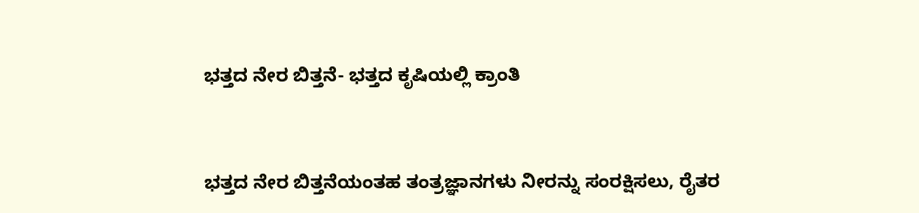ಭತ್ತದ ನೇರ ಬಿತ್ತನೆ- ಭತ್ತದ ಕೃಷಿಯಲ್ಲಿ ಕ್ರಾಂತಿ


ಭತ್ತದ ನೇರ ಬಿತ್ತನೆಯಂತಹ ತಂತ್ರಜ್ಞಾನಗಳು ನೀರನ್ನು ಸಂರಕ್ಷಿಸಲು, ರೈತರ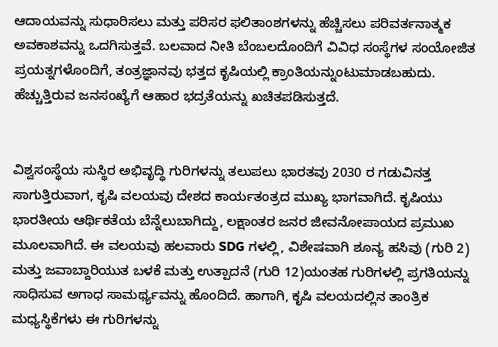ಆದಾಯವನ್ನು ಸುಧಾರಿಸಲು ಮತ್ತು ಪರಿಸರ ಫಲಿತಾಂಶಗಳನ್ನು ಹೆಚ್ಚಿಸಲು ಪರಿವರ್ತನಾತ್ಮಕ ಅವಕಾಶವನ್ನು ಒದಗಿಸುತ್ತವೆ. ಬಲವಾದ ನೀತಿ ಬೆಂಬಲದೊಂದಿಗೆ ವಿವಿಧ ಸಂಸ್ಥೆಗಳ ಸಂಯೋಜಿತ ಪ್ರಯತ್ನಗಳೊಂದಿಗೆ, ತಂತ್ರಜ್ಞಾನವು ಭತ್ತದ ಕೃಷಿಯಲ್ಲಿ ಕ್ರಾಂತಿಯನ್ನುಂಟುಮಾಡಬಹುದು. ಹೆಚ್ಚುತ್ತಿರುವ ಜನಸಂಖ್ಯೆಗೆ ಆಹಾರ ಭದ್ರತೆಯನ್ನು ಖಚಿತಪಡಿಸುತ್ತದೆ.


ವಿಶ್ವಸಂಸ್ಥೆಯ ಸುಸ್ಥಿರ ಅಭಿವೃದ್ಧಿ ಗುರಿಗಳನ್ನು ತಲುಪಲು ಭಾರತವು 2030 ರ ಗಡುವಿನತ್ತ ಸಾಗುತ್ತಿರುವಾಗ, ಕೃಷಿ ವಲಯವು ದೇಶದ ಕಾರ್ಯತಂತ್ರದ ಮುಖ್ಯ ಭಾಗವಾಗಿದೆ. ಕೃಷಿಯು ಭಾರತೀಯ ಆರ್ಥಿಕತೆಯ ಬೆನ್ನೆಲುಬಾಗಿದ್ದು, ಲಕ್ಷಾಂತರ ಜನರ ಜೀವನೋಪಾಯದ ಪ್ರಮುಖ ಮೂಲವಾಗಿದೆ. ಈ ವಲಯವು ಹಲವಾರು SDG ಗಳಲ್ಲಿ, ವಿಶೇಷವಾಗಿ ಶೂನ್ಯ ಹಸಿವು (ಗುರಿ 2) ಮತ್ತು ಜವಾಬ್ದಾರಿಯುತ ಬಳಕೆ ಮತ್ತು ಉತ್ಪಾದನೆ (ಗುರಿ 12)ಯಂತಹ ಗುರಿಗಳಲ್ಲಿ ಪ್ರಗತಿಯನ್ನು ಸಾಧಿಸುವ ಅಗಾಧ ಸಾಮರ್ಥ್ಯವನ್ನು ಹೊಂದಿದೆ. ಹಾಗಾಗಿ, ಕೃಷಿ ವಲಯದಲ್ಲಿನ ತಾಂತ್ರಿಕ ಮಧ್ಯಸ್ಥಿಕೆಗಳು ಈ ಗುರಿಗಳನ್ನು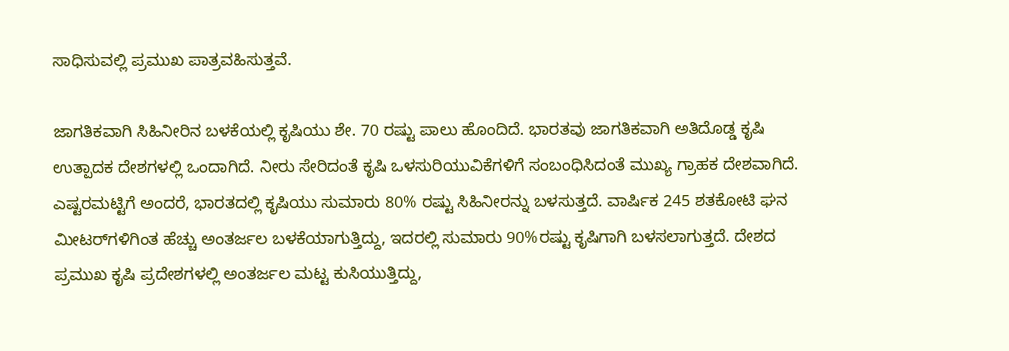ಸಾಧಿಸುವಲ್ಲಿ ಪ್ರಮುಖ ಪಾತ್ರವಹಿಸುತ್ತವೆ.

ಜಾಗತಿಕವಾಗಿ ಸಿಹಿನೀರಿನ ಬಳಕೆಯಲ್ಲಿ ಕೃಷಿಯು ಶೇ. 70 ರಷ್ಟು ಪಾಲು ಹೊಂದಿದೆ. ಭಾರತವು ಜಾಗತಿಕವಾಗಿ ಅತಿದೊಡ್ಡ ಕೃಷಿ ಉತ್ಪಾದಕ ದೇಶಗಳಲ್ಲಿ ಒಂದಾಗಿದೆ. ನೀರು ಸೇರಿದಂತೆ ಕೃಷಿ ಒಳಸುರಿಯುವಿಕೆಗಳಿಗೆ ಸಂಬಂಧಿಸಿದಂತೆ ಮುಖ್ಯ ಗ್ರಾಹಕ ದೇಶವಾಗಿದೆ. ಎಷ್ಟರಮಟ್ಟಿಗೆ ಅಂದರೆ, ಭಾರತದಲ್ಲಿ ಕೃಷಿಯು ಸುಮಾರು 80% ರಷ್ಟು ಸಿಹಿನೀರನ್ನು ಬಳಸುತ್ತದೆ. ವಾರ್ಷಿಕ 245 ಶತಕೋಟಿ ಘನ ಮೀಟರ್‌ಗಳಿಗಿಂತ ಹೆಚ್ಚು ಅಂತರ್ಜಲ ಬಳಕೆಯಾಗುತ್ತಿದ್ದು, ಇದರಲ್ಲಿ ಸುಮಾರು 90%ರಷ್ಟು ಕೃಷಿಗಾಗಿ ಬಳಸಲಾಗುತ್ತದೆ. ದೇಶದ ಪ್ರಮುಖ ಕೃಷಿ ಪ್ರದೇಶಗಳಲ್ಲಿ ಅಂತರ್ಜಲ ಮಟ್ಟ ಕುಸಿಯುತ್ತಿದ್ದು,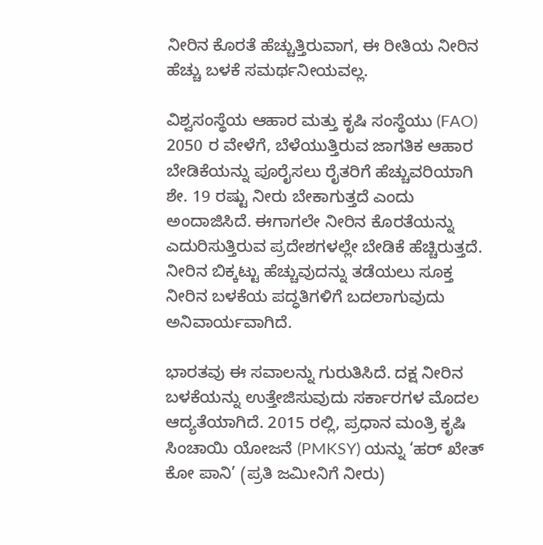ನೀರಿನ ಕೊರತೆ ಹೆಚ್ಚುತ್ತಿರುವಾಗ, ಈ ರೀತಿಯ ನೀರಿನ ಹೆಚ್ಚು ಬಳಕೆ ಸಮರ್ಥನೀಯವಲ್ಲ.

ವಿಶ್ವಸಂಸ್ಥೆಯ ಆಹಾರ ಮತ್ತು ಕೃಷಿ ಸಂಸ್ಥೆಯು (FAO) 2050 ರ ವೇಳೆಗೆ, ಬೆಳೆಯುತ್ತಿರುವ ಜಾಗತಿಕ ಆಹಾರ ಬೇಡಿಕೆಯನ್ನು ಪೂರೈಸಲು ರೈತರಿಗೆ ಹೆಚ್ಚುವರಿಯಾಗಿ ಶೇ. 19 ರಷ್ಟು ನೀರು ಬೇಕಾಗುತ್ತದೆ ಎಂದು ಅಂದಾಜಿಸಿದೆ. ಈಗಾಗಲೇ ನೀರಿನ ಕೊರತೆಯನ್ನು ಎದುರಿಸುತ್ತಿರುವ ಪ್ರದೇಶಗಳಲ್ಲೇ ಬೇಡಿಕೆ ಹೆಚ್ಚಿರುತ್ತದೆ. ನೀರಿನ ಬಿಕ್ಕಟ್ಟು ಹೆಚ್ಚುವುದನ್ನು ತಡೆಯಲು ಸೂಕ್ತ ನೀರಿನ ಬಳಕೆಯ ಪದ್ಧತಿಗಳಿಗೆ ಬದಲಾಗುವುದು ಅನಿವಾರ್ಯವಾಗಿದೆ.

ಭಾರತವು ಈ ಸವಾಲನ್ನು ಗುರುತಿಸಿದೆ. ದಕ್ಷ ನೀರಿನ ಬಳಕೆಯನ್ನು ಉತ್ತೇಜಿಸುವುದು ಸರ್ಕಾರಗಳ ಮೊದಲ ಆದ್ಯತೆಯಾಗಿದೆ. 2015 ರಲ್ಲಿ, ಪ್ರಧಾನ ಮಂತ್ರಿ ಕೃಷಿ ಸಿಂಚಾಯಿ ಯೋಜನೆ (PMKSY) ಯನ್ನು ‘ಹರ್ ಖೇತ್ ಕೋ ಪಾನಿ’ (ಪ್ರತಿ ಜಮೀನಿಗೆ ನೀರು)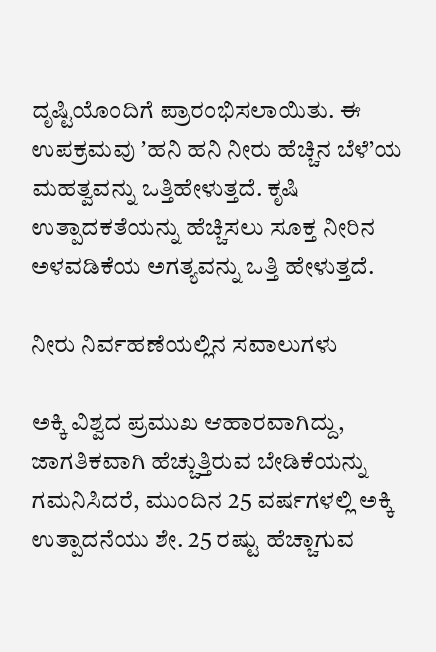ದೃಷ್ಟಿಯೊಂದಿಗೆ ಪ್ರಾರಂಭಿಸಲಾಯಿತು. ಈ ಉಪಕ್ರಮವು ʼಹನಿ ಹನಿ ನೀರು ಹೆಚ್ಚಿನ ಬೆಳೆ’ಯ ಮಹತ್ವವನ್ನು ಒತ್ತಿಹೇಳುತ್ತದೆ. ಕೃಷಿ ಉತ್ಪಾದಕತೆಯನ್ನು ಹೆಚ್ಚಿಸಲು ಸೂಕ್ತ ನೀರಿನ ಅಳವಡಿಕೆಯ ಅಗತ್ಯವನ್ನು ಒತ್ತಿ ಹೇಳುತ್ತದೆ.

ನೀರು ನಿರ್ವಹಣೆಯಲ್ಲಿನ ಸವಾಲುಗಳು

ಅಕ್ಕಿ ವಿಶ್ವದ ಪ್ರಮುಖ ಆಹಾರವಾಗಿದ್ದು, ಜಾಗತಿಕವಾಗಿ ಹೆಚ್ಚುತ್ತಿರುವ ಬೇಡಿಕೆಯನ್ನು ಗಮನಿಸಿದರೆ, ಮುಂದಿನ 25 ವರ್ಷಗಳಲ್ಲಿ ಅಕ್ಕಿ ಉತ್ಪಾದನೆಯು ಶೇ. 25 ರಷ್ಟು ಹೆಚ್ಚಾಗುವ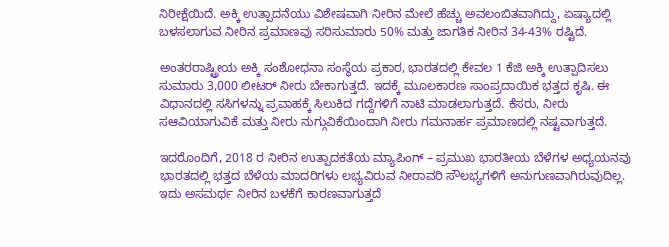ನಿರೀಕ್ಷೆಯಿದೆ. ಅಕ್ಕಿ ಉತ್ಪಾದನೆಯು ವಿಶೇಷವಾಗಿ ನೀರಿನ ಮೇಲೆ ಹೆಚ್ಚು ಅವಲಂಬಿತವಾಗಿದ್ದು, ಏಷ್ಯಾದಲ್ಲಿ ಬಳಸಲಾಗುವ ನೀರಿನ ಪ್ರಮಾಣವು ಸರಿಸುಮಾರು 50% ಮತ್ತು ಜಾಗತಿಕ ನೀರಿನ 34-43% ರಷ್ಟಿದೆ.

ಅಂತರರಾಷ್ಟ್ರೀಯ ಅಕ್ಕಿ ಸಂಶೋಧನಾ ಸಂಸ್ಥೆಯ ಪ್ರಕಾರ, ಭಾರತದಲ್ಲಿ ಕೇವಲ 1 ಕೆಜಿ ಅಕ್ಕಿ ಉತ್ಪಾದಿಸಲು ಸುಮಾರು 3,000 ಲೀಟರ್ ನೀರು ಬೇಕಾಗುತ್ತದೆ. ಇದಕ್ಕೆ ಮೂಲಕಾರಣ ಸಾಂಪ್ರದಾಯಿಕ ಭತ್ತದ ಕೃಷಿ. ಈ ವಿಧಾನದಲ್ಲಿ ಸಸಿಗಳನ್ನು ಪ್ರವಾಹಕ್ಕೆ ಸಿಲುಕಿದ ಗದ್ದೆಗಳಿಗೆ ನಾಟಿ ಮಾಡಲಾಗುತ್ತದೆ. ಕೆಸರು, ನೀರು ಸಆವಿಯಾಗುವಿಕೆ ಮತ್ತು ನೀರು ನುಗ್ಗುವಿಕೆಯಿಂದಾಗಿ ನೀರು ಗಮನಾರ್ಹ ಪ್ರಮಾಣದಲ್ಲಿ ನಷ್ಟವಾಗುತ್ತದೆ.

ಇದರೊಂದಿಗೆ, 2018 ರ ನೀರಿನ ಉತ್ಪಾದಕತೆಯ ಮ್ಯಾಪಿಂಗ್‌ – ಪ್ರಮುಖ ಭಾರತೀಯ ಬೆಳೆಗಳ ಅಧ್ಯಯನವು ಭಾರತದಲ್ಲಿ ಭತ್ತದ ಬೆಳೆಯ ಮಾದರಿಗಳು ಲಭ್ಯವಿರುವ ನೀರಾವರಿ ಸೌಲಭ್ಯಗಳಿಗೆ ಅನುಗುಣವಾಗಿರುವುದಿಲ್ಲ. ಇದು ಅಸಮರ್ಥ ನೀರಿನ ಬಳಕೆಗೆ ಕಾರಣವಾಗುತ್ತದೆ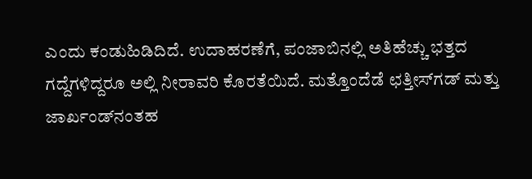ಎಂದು ಕಂಡುಹಿಡಿದಿದೆ. ಉದಾಹರಣೆಗೆ, ಪಂಜಾಬಿನಲ್ಲಿ ಅತಿಹೆಚ್ಚು ಭತ್ತದ ಗದ್ದೆಗಳಿದ್ದರೂ ಅಲ್ಲಿ ನೀರಾವರಿ ಕೊರತೆಯಿದೆ. ಮತ್ತೊಂದೆಡೆ ಛತ್ತೀಸ್‌ಗಡ್‌ ಮತ್ತು ಜಾರ್ಖಂಡ್‌ನಂತಹ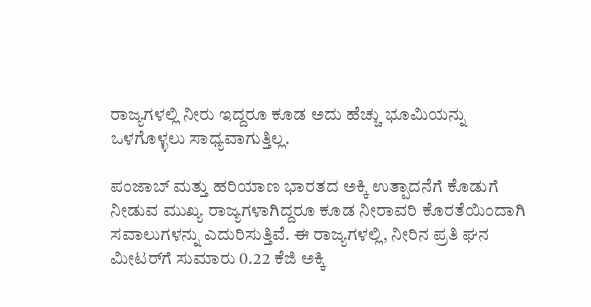ರಾಜ್ಯಗಳಲ್ಲಿ ನೀರು ಇದ್ದರೂ ಕೂಡ ಅದು ಹೆಚ್ಚು ಭೂಮಿಯನ್ನು ಒಳಗೊಳ್ಳಲು ಸಾಧ್ಯವಾಗುತ್ತಿಲ್ಲ.

ಪಂಜಾಬ್‌ ಮತ್ತು ಹರಿಯಾಣ ಭಾರತದ ಅಕ್ಕಿ ಉತ್ಪಾದನೆಗೆ ಕೊಡುಗೆ ನೀಡುವ ಮುಖ್ಯ ರಾಜ್ಯಗಳಾಗಿದ್ದರೂ ಕೂಡ ನೀರಾವರಿ ಕೊರತೆಯಿಂದಾಗಿ ಸವಾಲುಗಳನ್ನು ಎದುರಿಸುತ್ತಿವೆ. ಈ ರಾಜ್ಯಗಳಲ್ಲಿ, ನೀರಿನ ಪ್ರತಿ ಘನ ಮೀಟರ್‌ಗೆ ಸುಮಾರು 0.22 ಕೆಜಿ ಅಕ್ಕಿ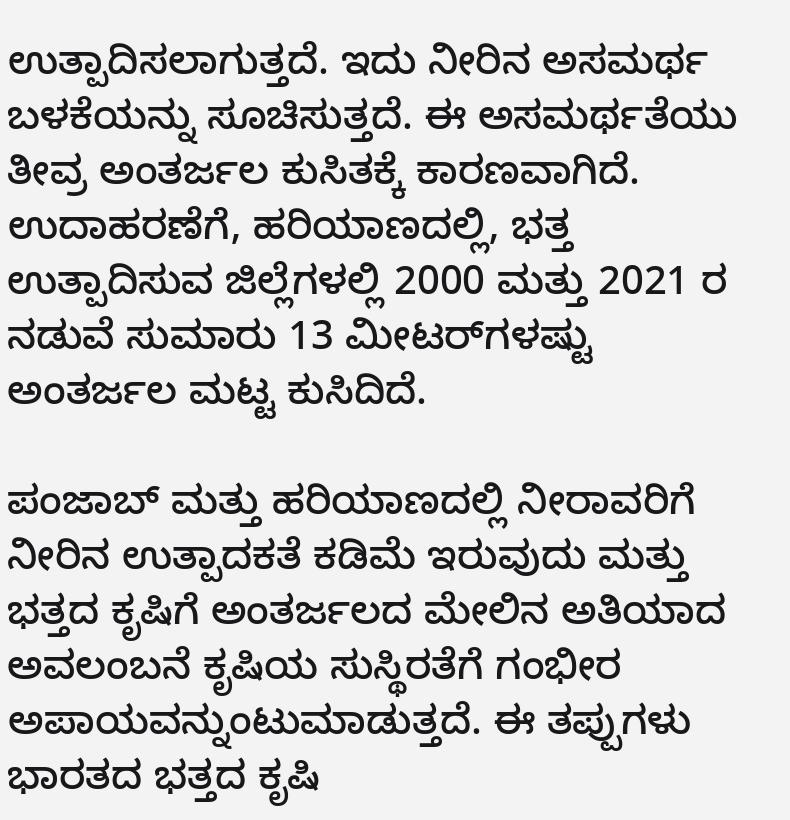ಉತ್ಪಾದಿಸಲಾಗುತ್ತದೆ. ಇದು ನೀರಿನ ಅಸಮರ್ಥ ಬಳಕೆಯನ್ನು ಸೂಚಿಸುತ್ತದೆ. ಈ ಅಸಮರ್ಥತೆಯು ತೀವ್ರ ಅಂತರ್ಜಲ ಕುಸಿತಕ್ಕೆ ಕಾರಣವಾಗಿದೆ. ಉದಾಹರಣೆಗೆ, ಹರಿಯಾಣದಲ್ಲಿ, ಭತ್ತ ಉತ್ಪಾದಿಸುವ ಜಿಲ್ಲೆಗಳಲ್ಲಿ 2000 ಮತ್ತು 2021 ರ ನಡುವೆ ಸುಮಾರು 13 ಮೀಟರ್‌ಗಳಷ್ಟು ಅಂತರ್ಜಲ ಮಟ್ಟ ಕುಸಿದಿದೆ.

ಪಂಜಾಬ್ ಮತ್ತು ಹರಿಯಾಣದಲ್ಲಿ ನೀರಾವರಿಗೆ ನೀರಿನ ಉತ್ಪಾದಕತೆ ಕಡಿಮೆ ಇರುವುದು ಮತ್ತು ಭತ್ತದ ಕೃಷಿಗೆ ಅಂತರ್ಜಲದ ಮೇಲಿನ ಅತಿಯಾದ ಅವಲಂಬನೆ ಕೃಷಿಯ ಸುಸ್ಥಿರತೆಗೆ ಗಂಭೀರ ಅಪಾಯವನ್ನುಂಟುಮಾಡುತ್ತದೆ. ಈ ತಪ್ಪುಗಳು ಭಾರತದ ಭತ್ತದ ಕೃಷಿ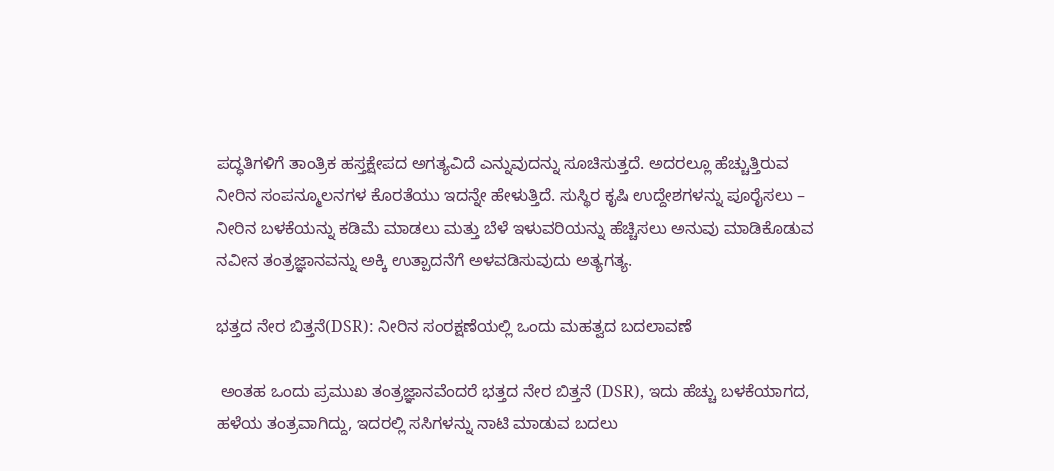ಪದ್ಧತಿಗಳಿಗೆ ತಾಂತ್ರಿಕ ಹಸ್ತಕ್ಷೇಪದ ಅಗತ್ಯವಿದೆ ಎನ್ನುವುದನ್ನು ಸೂಚಿಸುತ್ತದೆ. ಅದರಲ್ಲೂ ಹೆಚ್ಚುತ್ತಿರುವ ನೀರಿನ ಸಂಪನ್ಮೂಲನಗಳ ಕೊರತೆಯು ಇದನ್ನೇ ಹೇಳುತ್ತಿದೆ. ಸುಸ್ಥಿರ ಕೃಷಿ ಉದ್ದೇಶಗಳನ್ನು ಪೂರೈಸಲು – ನೀರಿನ ಬಳಕೆಯನ್ನು ಕಡಿಮೆ ಮಾಡಲು ಮತ್ತು ಬೆಳೆ ಇಳುವರಿಯನ್ನು ಹೆಚ್ಚಿಸಲು ಅನುವು ಮಾಡಿಕೊಡುವ ನವೀನ ತಂತ್ರಜ್ಞಾನವನ್ನು ಅಕ್ಕಿ ಉತ್ಪಾದನೆಗೆ ಅಳವಡಿಸುವುದು ಅತ್ಯಗತ್ಯ.

ಭತ್ತದ ನೇರ ಬಿತ್ತನೆ(DSR): ನೀರಿನ ಸಂರಕ್ಷಣೆಯಲ್ಲಿ ಒಂದು ಮಹತ್ವದ ಬದಲಾವಣೆ

 ಅಂತಹ ಒಂದು ಪ್ರಮುಖ ತಂತ್ರಜ್ಞಾನವೆಂದರೆ ಭತ್ತದ ನೇರ ಬಿತ್ತನೆ (DSR), ಇದು ಹೆಚ್ಚು ಬಳಕೆಯಾಗದ, ಹಳೆಯ ತಂತ್ರವಾಗಿದ್ದು, ಇದರಲ್ಲಿ ಸಸಿಗಳನ್ನು ನಾಟಿ ಮಾಡುವ ಬದಲು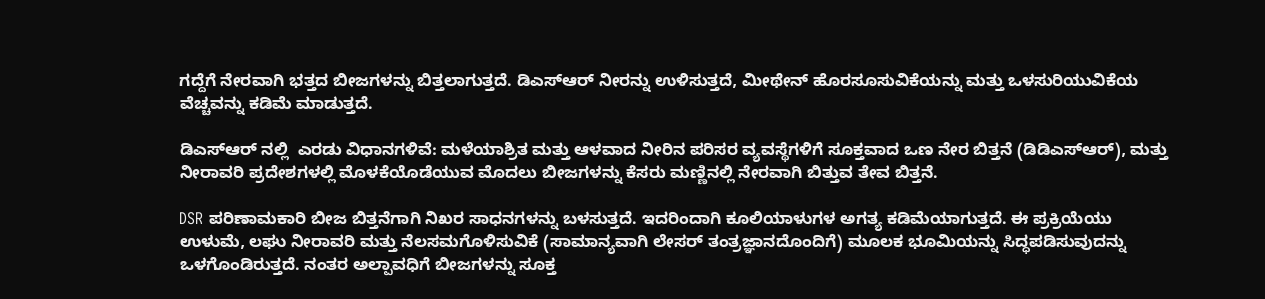ಗದ್ದೆಗೆ ನೇರವಾಗಿ ಭತ್ತದ ಬೀಜಗಳನ್ನು ಬಿತ್ತಲಾಗುತ್ತದೆ. ಡಿಎಸ್ಆರ್ ನೀರನ್ನು ಉಳಿಸುತ್ತದೆ, ಮೀಥೇನ್ ಹೊರಸೂಸುವಿಕೆಯನ್ನು ಮತ್ತು ಒಳಸುರಿಯುವಿಕೆಯ ವೆಚ್ಚವನ್ನು ಕಡಿಮೆ ಮಾಡುತ್ತದೆ.

ಡಿಎಸ್ಆರ್ ನಲ್ಲಿ  ಎರಡು ವಿಧಾನಗಳಿವೆ: ಮಳೆಯಾಶ್ರಿತ ಮತ್ತು ಆಳವಾದ ನೀರಿನ ಪರಿಸರ ವ್ಯವಸ್ಥೆಗಳಿಗೆ ಸೂಕ್ತವಾದ ಒಣ ನೇರ ಬಿತ್ತನೆ (ಡಿಡಿಎಸ್ಆರ್), ಮತ್ತು ನೀರಾವರಿ ಪ್ರದೇಶಗಳಲ್ಲಿ ಮೊಳಕೆಯೊಡೆಯುವ ಮೊದಲು ಬೀಜಗಳನ್ನು ಕೆಸರು ಮಣ್ಣಿನಲ್ಲಿ ನೇರವಾಗಿ ಬಿತ್ತುವ ತೇವ ಬಿತ್ತನೆ.

DSR ಪರಿಣಾಮಕಾರಿ ಬೀಜ ಬಿತ್ತನೆಗಾಗಿ ನಿಖರ ಸಾಧನಗಳನ್ನು ಬಳಸುತ್ತದೆ. ಇದರಿಂದಾಗಿ ಕೂಲಿಯಾಳುಗಳ ಅಗತ್ಯ ಕಡಿಮೆಯಾಗುತ್ತದೆ. ಈ ಪ್ರಕ್ರಿಯೆಯು ಉಳುಮೆ, ಲಘು ನೀರಾವರಿ ಮತ್ತು ನೆಲಸಮಗೊಳಿಸುವಿಕೆ (ಸಾಮಾನ್ಯವಾಗಿ ಲೇಸರ್ ತಂತ್ರಜ್ಞಾನದೊಂದಿಗೆ) ಮೂಲಕ ಭೂಮಿಯನ್ನು ಸಿದ್ಧಪಡಿಸುವುದನ್ನು ಒಳಗೊಂಡಿರುತ್ತದೆ. ನಂತರ ಅಲ್ಪಾವಧಿಗೆ ಬೀಜಗಳನ್ನು ಸೂಕ್ತ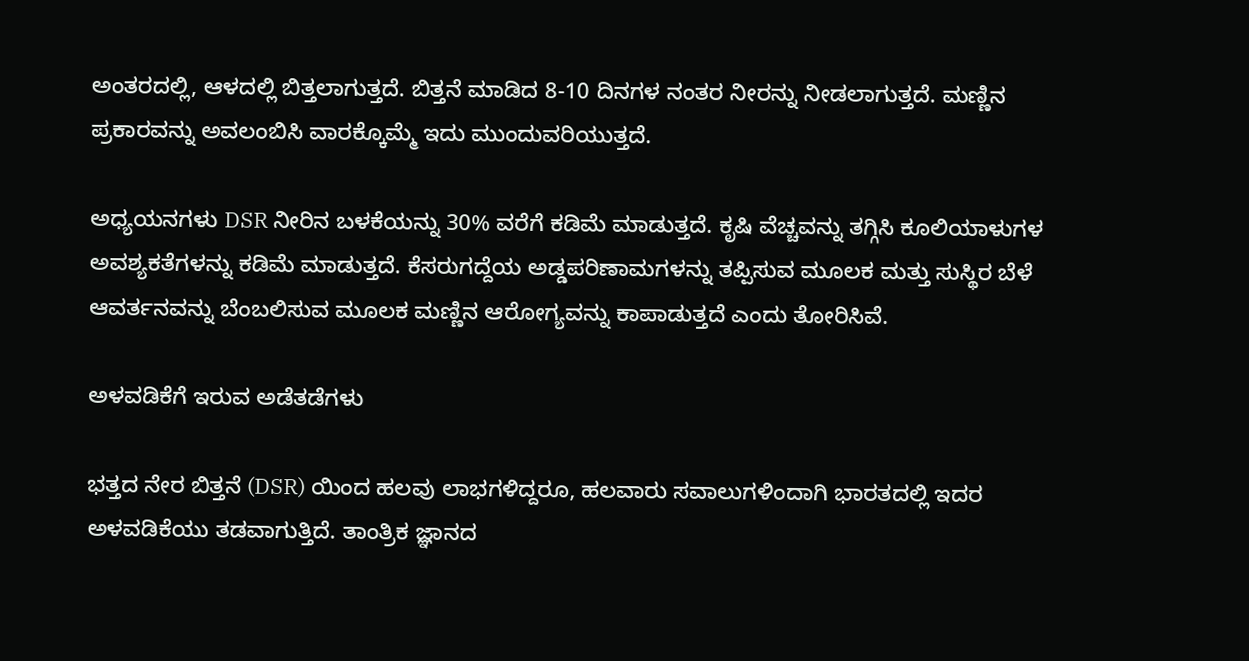ಅಂತರದಲ್ಲಿ, ಆಳದಲ್ಲಿ ಬಿತ್ತಲಾಗುತ್ತದೆ. ಬಿತ್ತನೆ ಮಾಡಿದ 8-10 ದಿನಗಳ ನಂತರ ನೀರನ್ನು ನೀಡಲಾಗುತ್ತದೆ. ಮಣ್ಣಿನ ಪ್ರಕಾರವನ್ನು ಅವಲಂಬಿಸಿ ವಾರಕ್ಕೊಮ್ಮೆ ಇದು ಮುಂದುವರಿಯುತ್ತದೆ.

ಅಧ್ಯಯನಗಳು DSR ನೀರಿನ ಬಳಕೆಯನ್ನು 30% ವರೆಗೆ ಕಡಿಮೆ ಮಾಡುತ್ತದೆ. ಕೃಷಿ ವೆಚ್ಚವನ್ನು ತಗ್ಗಿಸಿ ಕೂಲಿಯಾಳುಗಳ ಅವಶ್ಯಕತೆಗಳನ್ನು ಕಡಿಮೆ ಮಾಡುತ್ತದೆ. ಕೆಸರುಗದ್ದೆಯ ಅಡ್ಡಪರಿಣಾಮಗಳನ್ನು ತಪ್ಪಿಸುವ ಮೂಲಕ ಮತ್ತು ಸುಸ್ಥಿರ ಬೆಳೆ ಆವರ್ತನವನ್ನು ಬೆಂಬಲಿಸುವ ಮೂಲಕ ಮಣ್ಣಿನ ಆರೋಗ್ಯವನ್ನು ಕಾಪಾಡುತ್ತದೆ ಎಂದು ತೋರಿಸಿವೆ.

ಅಳವಡಿಕೆಗೆ ಇರುವ ಅಡೆತಡೆಗಳು

ಭತ್ತದ ನೇರ ಬಿತ್ತನೆ (DSR) ಯಿಂದ ಹಲವು ಲಾಭಗಳಿದ್ದರೂ, ಹಲವಾರು ಸವಾಲುಗಳಿಂದಾಗಿ ಭಾರತದಲ್ಲಿ ಇದರ ಅಳವಡಿಕೆಯು ತಡವಾಗುತ್ತಿದೆ. ತಾಂತ್ರಿಕ ಜ್ಞಾನದ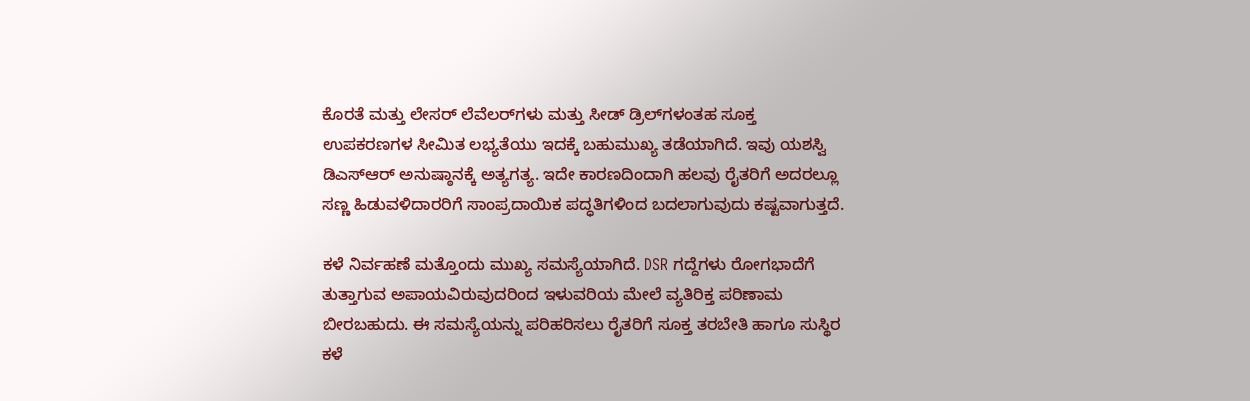ಕೊರತೆ ಮತ್ತು ಲೇಸರ್ ಲೆವೆಲರ್‌ಗಳು ಮತ್ತು ಸೀಡ್ ಡ್ರಿಲ್‌ಗಳಂತಹ ಸೂಕ್ತ ಉಪಕರಣಗಳ ಸೀಮಿತ ಲಭ್ಯತೆಯು ಇದಕ್ಕೆ ಬಹುಮುಖ್ಯ ತಡೆಯಾಗಿದೆ. ಇವು ಯಶಸ್ವಿ ಡಿಎಸ್‌ಆರ್ ಅನುಷ್ಠಾನಕ್ಕೆ ಅತ್ಯಗತ್ಯ. ಇದೇ ಕಾರಣದಿಂದಾಗಿ ಹಲವು ರೈತರಿಗೆ ಅದರಲ್ಲೂ ಸಣ್ಣ ಹಿಡುವಳಿದಾರರಿಗೆ ಸಾಂಪ್ರದಾಯಿಕ ಪದ್ಧತಿಗಳಿಂದ ಬದಲಾಗುವುದು ಕಷ್ಟವಾಗುತ್ತದೆ.

ಕಳೆ ನಿರ್ವಹಣೆ ಮತ್ತೊಂದು ಮುಖ್ಯ ಸಮಸ್ಯೆಯಾಗಿದೆ. DSR ಗದ್ದೆಗಳು ರೋಗಭಾದೆಗೆ ತುತ್ತಾಗುವ ಅಪಾಯವಿರುವುದರಿಂದ ಇಳುವರಿಯ ಮೇಲೆ ವ್ಯತಿರಿಕ್ತ ಪರಿಣಾಮ ಬೀರಬಹುದು. ಈ ಸಮಸ್ಯೆಯನ್ನು ಪರಿಹರಿಸಲು ರೈತರಿಗೆ ಸೂಕ್ತ ತರಬೇತಿ ಹಾಗೂ ಸುಸ್ಥಿರ ಕಳೆ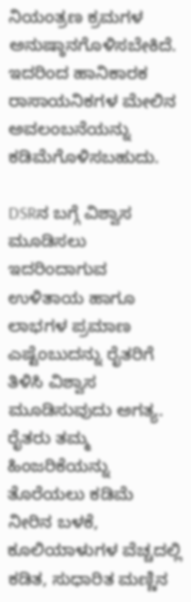ನಿಯಂತ್ರಣ ಕ್ರಮಗಳ ಅನುಷ್ಠಾನಗೊಳಿಸಬೇಕಿದೆ. ಇದರಿಂದ ಹಾನಿಕಾರಕ ರಾಸಾಯನಿಕಗಳ ಮೇಲಿನ ಅವಲಂಬನೆಯನ್ನು ಕಡಿಮೆಗೊಳಿಸಬಹುದು.

DSRನ ಬಗ್ಗೆ ವಿಶ್ವಾಸ ಮೂಡಿಸಲು ಇದರಿಂದಾಗುವ ಉಳಿತಾಯ ಹಾಗೂ ಲಾಭಗಳ ಪ್ರಮಾಣ ಎಷ್ಟೆಂಬುದನ್ನು ರೈತರಿಗೆ ತಿಳಿಸಿ ವಿಶ್ವಾಸ ಮೂಡಿಸುವುದು ಅಗತ್ಯ.  ರೈತರು ತಮ್ಮ ಹಿಂಜರಿಕೆಯನ್ನು ತೊರೆಯಲು ಕಡಿಮೆ ನೀರಿನ ಬಳಕೆ, ಕೂಲಿಯಾಳುಗಳ ವೆಚ್ಚದಲ್ಲಿ ಕಡಿತ, ಸುಧಾರಿತ ಮಣ್ಣಿನ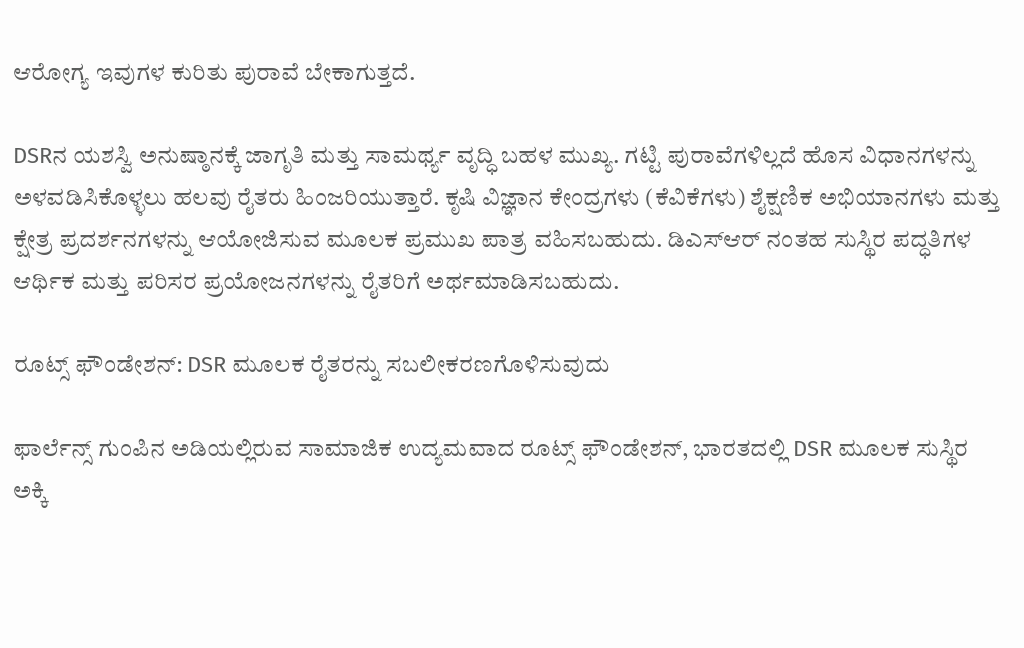ಆರೋಗ್ಯ ಇವುಗಳ ಕುರಿತು ಪುರಾವೆ ಬೇಕಾಗುತ್ತದೆ.

DSRನ ಯಶಸ್ವಿ ಅನುಷ್ಠಾನಕ್ಕೆ ಜಾಗೃತಿ ಮತ್ತು ಸಾಮರ್ಥ್ಯ ವೃದ್ಧಿ ಬಹಳ ಮುಖ್ಯ. ಗಟ್ಟಿ ಪುರಾವೆಗಳಿಲ್ಲದೆ ಹೊಸ ವಿಧಾನಗಳನ್ನು ಅಳವಡಿಸಿಕೊಳ್ಳಲು ಹಲವು ರೈತರು ಹಿಂಜರಿಯುತ್ತಾರೆ. ಕೃಷಿ ವಿಜ್ಞಾನ ಕೇಂದ್ರಗಳು (ಕೆವಿಕೆಗಳು) ಶೈಕ್ಷಣಿಕ ಅಭಿಯಾನಗಳು ಮತ್ತು ಕ್ಷೇತ್ರ ಪ್ರದರ್ಶನಗಳನ್ನು ಆಯೋಜಿಸುವ ಮೂಲಕ ಪ್ರಮುಖ ಪಾತ್ರ ವಹಿಸಬಹುದು. ಡಿಎಸ್ಆರ್ ನಂತಹ ಸುಸ್ಥಿರ ಪದ್ಧತಿಗಳ ಆರ್ಥಿಕ ಮತ್ತು ಪರಿಸರ ಪ್ರಯೋಜನಗಳನ್ನು ರೈತರಿಗೆ ಅರ್ಥಮಾಡಿಸಬಹುದು.

ರೂಟ್ಸ್ ಫೌಂಡೇಶನ್: DSR ಮೂಲಕ ರೈತರನ್ನು ಸಬಲೀಕರಣಗೊಳಿಸುವುದು

ಫಾರ್ಲೆನ್ಸ್ ಗುಂಪಿನ ಅಡಿಯಲ್ಲಿರುವ ಸಾಮಾಜಿಕ ಉದ್ಯಮವಾದ ರೂಟ್ಸ್ ಫೌಂಡೇಶನ್, ಭಾರತದಲ್ಲಿ DSR ಮೂಲಕ ಸುಸ್ಥಿರ ಅಕ್ಕಿ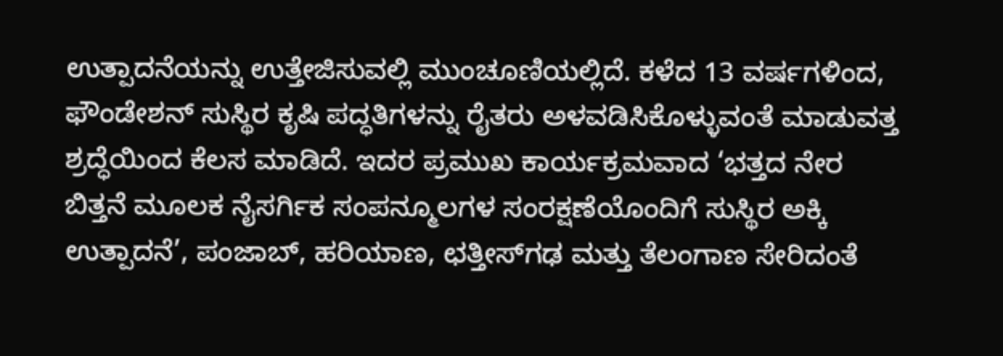ಉತ್ಪಾದನೆಯನ್ನು ಉತ್ತೇಜಿಸುವಲ್ಲಿ ಮುಂಚೂಣಿಯಲ್ಲಿದೆ. ಕಳೆದ 13 ವರ್ಷಗಳಿಂದ, ಫೌಂಡೇಶನ್ ಸುಸ್ಥಿರ ಕೃಷಿ ಪದ್ಧತಿಗಳನ್ನು ರೈತರು ಅಳವಡಿಸಿಕೊಳ್ಳುವಂತೆ ಮಾಡುವತ್ತ ಶ್ರದ್ಧೆಯಿಂದ ಕೆಲಸ ಮಾಡಿದೆ. ಇದರ ಪ್ರಮುಖ ಕಾರ್ಯಕ್ರಮವಾದ ‘ಭತ್ತದ ನೇರ ಬಿತ್ತನೆ ಮೂಲಕ ನೈಸರ್ಗಿಕ ಸಂಪನ್ಮೂಲಗಳ ಸಂರಕ್ಷಣೆಯೊಂದಿಗೆ ಸುಸ್ಥಿರ ಅಕ್ಕಿ ಉತ್ಪಾದನೆ’, ಪಂಜಾಬ್, ಹರಿಯಾಣ, ಛತ್ತೀಸ್‌ಗಢ ಮತ್ತು ತೆಲಂಗಾಣ ಸೇರಿದಂತೆ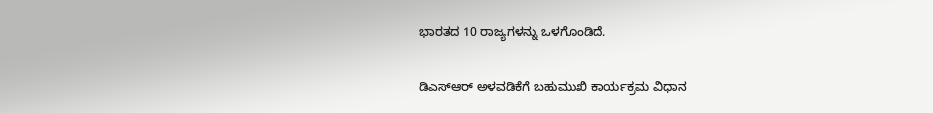ಭಾರತದ 10 ರಾಜ್ಯಗಳನ್ನು ಒಳಗೊಂಡಿದೆ.

ಡಿಎಸ್ಆರ್ ಅಳವಡಿಕೆಗೆ ಬಹುಮುಖಿ ಕಾರ್ಯಕ್ರಮ ವಿಧಾನ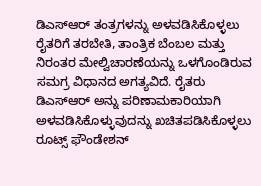ಡಿಎಸ್ಆರ್ ತಂತ್ರಗಳನ್ನು ಅಳವಡಿಸಿಕೊಳ್ಳಲು ರೈತರಿಗೆ ತರಬೇತಿ, ತಾಂತ್ರಿಕ ಬೆಂಬಲ ಮತ್ತು ನಿರಂತರ ಮೇಲ್ವಿಚಾರಣೆಯನ್ನು ಒಳಗೊಂಡಿರುವ ಸಮಗ್ರ ವಿಧಾನದ ಅಗತ್ಯವಿದೆ. ರೈತರು ಡಿಎಸ್ಆರ್ ಅನ್ನು ಪರಿಣಾಮಕಾರಿಯಾಗಿ ಅಳವಡಿಸಿಕೊಳ್ಳುವುದನ್ನು ಖಚಿತಪಡಿಸಿಕೊಳ್ಳಲು ರೂಟ್ಸ್ ಫೌಂಡೇಶನ್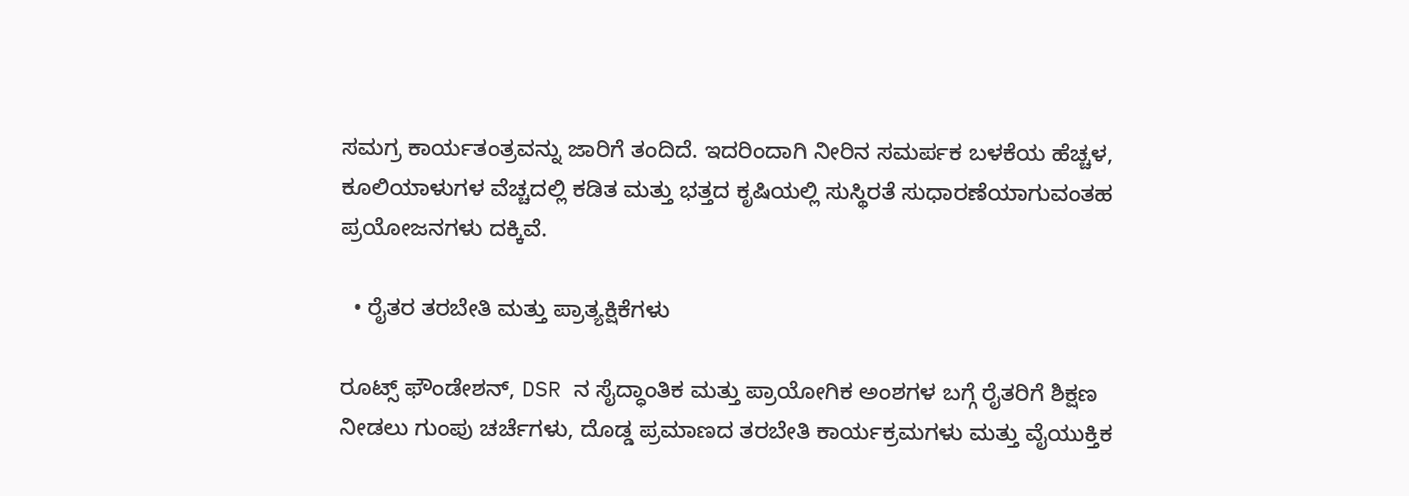ಸಮಗ್ರ ಕಾರ್ಯತಂತ್ರವನ್ನು ಜಾರಿಗೆ ತಂದಿದೆ. ಇದರಿಂದಾಗಿ ನೀರಿನ ಸಮರ್ಪಕ ಬಳಕೆಯ ಹೆಚ್ಚಳ, ಕೂಲಿಯಾಳುಗಳ ವೆಚ್ಚದಲ್ಲಿ ಕಡಿತ ಮತ್ತು ಭತ್ತದ ಕೃಷಿಯಲ್ಲಿ ಸುಸ್ಥಿರತೆ ಸುಧಾರಣೆಯಾಗುವಂತಹ ಪ್ರಯೋಜನಗಳು ದಕ್ಕಿವೆ.

  • ರೈತರ ತರಬೇತಿ ಮತ್ತು ಪ್ರಾತ್ಯಕ್ಷಿಕೆಗಳು

ರೂಟ್ಸ್ ಫೌಂಡೇಶನ್, DSR ನ ಸೈದ್ಧಾಂತಿಕ ಮತ್ತು ಪ್ರಾಯೋಗಿಕ ಅಂಶಗಳ ಬಗ್ಗೆ ರೈತರಿಗೆ ಶಿಕ್ಷಣ ನೀಡಲು ಗುಂಪು ಚರ್ಚೆಗಳು, ದೊಡ್ಡ ಪ್ರಮಾಣದ ತರಬೇತಿ ಕಾರ್ಯಕ್ರಮಗಳು ಮತ್ತು ವೈಯುಕ್ತಿಕ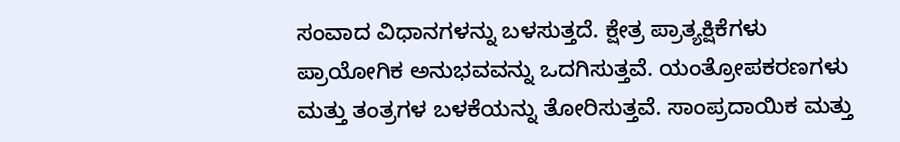ಸಂವಾದ ವಿಧಾನಗಳನ್ನು ಬಳಸುತ್ತದೆ. ಕ್ಷೇತ್ರ ಪ್ರಾತ್ಯಕ್ಷಿಕೆಗಳು ಪ್ರಾಯೋಗಿಕ ಅನುಭವವನ್ನು ಒದಗಿಸುತ್ತವೆ. ಯಂತ್ರೋಪಕರಣಗಳು ಮತ್ತು ತಂತ್ರಗಳ ಬಳಕೆಯನ್ನು ತೋರಿಸುತ್ತವೆ. ಸಾಂಪ್ರದಾಯಿಕ ಮತ್ತು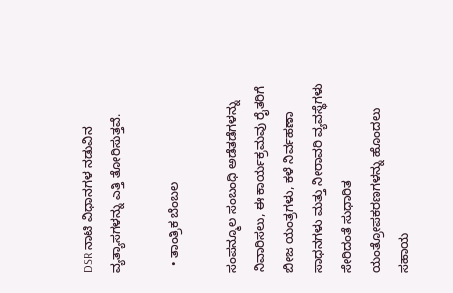DSR ನಾಟಿ ವಿಧಾನಗಳ ನಡುವಿನ ವ್ಯತ್ಯಾಸಗಳನ್ನು ಎತ್ತಿ ತೋರಿಸುತ್ತವೆ.

  • ತಾಂತ್ರಿಕ ಬೆಂಬಲ

ಸಂಪನ್ಮೂಲ ಸಂಬಂಧಿ ಅಡೆತಡೆಗಳನ್ನು ನಿವಾರಿಸಲು, ಈ ಕಾರ್ಯಕ್ರಮವು ರೈತರಿಗೆ ಬೀಜ ಯಂತ್ರಗಳು, ಕಳೆ ನಿರ್ವಹಣಾ ಸಾಧನಗಳು ಮತ್ತು ನೀರಾವರಿ ವ್ಯವಸ್ಥೆಗಳು ಸೇರಿದಂತೆ ಸುಧಾರಿತ ಯಂತ್ರೋಪಕರಣಗಳನ್ನು ಹೊಂದಲು ಸಹಾಯ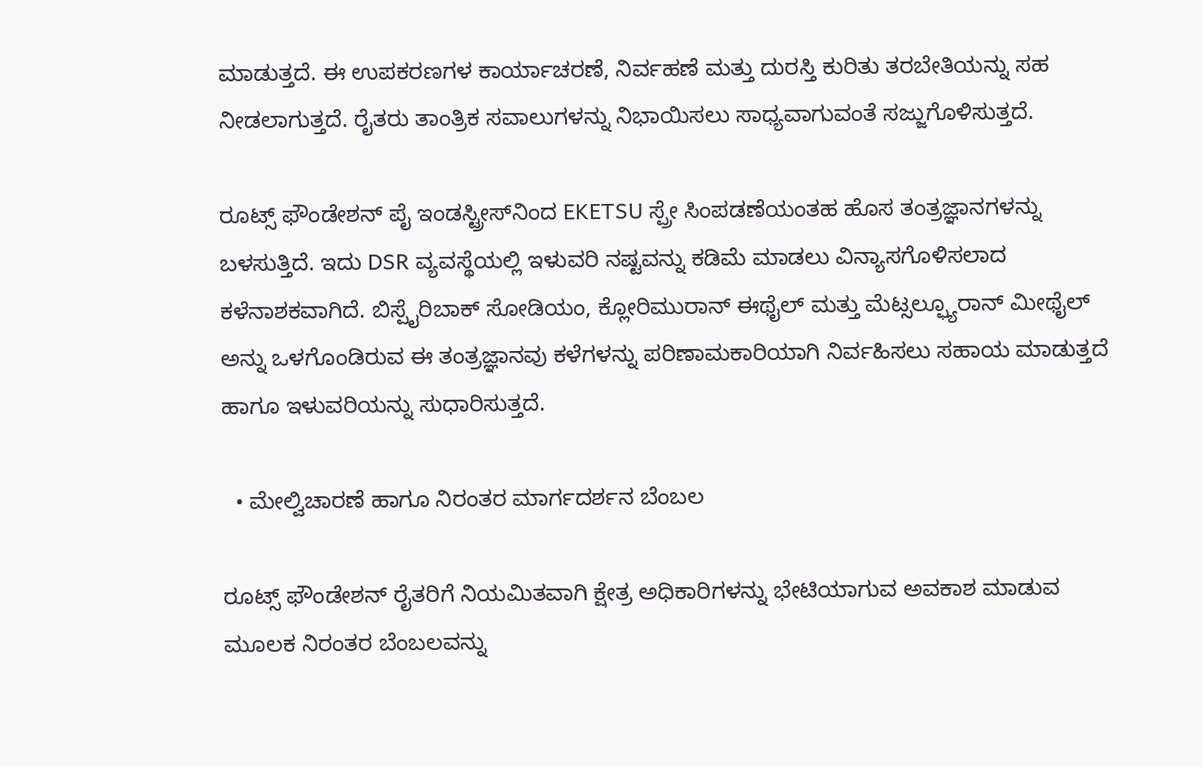ಮಾಡುತ್ತದೆ. ಈ ಉಪಕರಣಗಳ ಕಾರ್ಯಾಚರಣೆ, ನಿರ್ವಹಣೆ ಮತ್ತು ದುರಸ್ತಿ ಕುರಿತು ತರಬೇತಿಯನ್ನು ಸಹ ನೀಡಲಾಗುತ್ತದೆ. ರೈತರು ತಾಂತ್ರಿಕ ಸವಾಲುಗಳನ್ನು ನಿಭಾಯಿಸಲು ಸಾಧ್ಯವಾಗುವಂತೆ ಸಜ್ಜುಗೊಳಿಸುತ್ತದೆ.

ರೂಟ್ಸ್ ಫೌಂಡೇಶನ್ ಪೈ ಇಂಡಸ್ಟ್ರೀಸ್‌ನಿಂದ EKETSU ಸ್ಪ್ರೇ ಸಿಂಪಡಣೆಯಂತಹ ಹೊಸ ತಂತ್ರಜ್ಞಾನಗಳನ್ನು ಬಳಸುತ್ತಿದೆ. ಇದು DSR ವ್ಯವಸ್ಥೆಯಲ್ಲಿ ಇಳುವರಿ ನಷ್ಟವನ್ನು ಕಡಿಮೆ ಮಾಡಲು ವಿನ್ಯಾಸಗೊಳಿಸಲಾದ ಕಳೆನಾಶಕವಾಗಿದೆ. ಬಿಸ್ಪೈರಿಬಾಕ್ ಸೋಡಿಯಂ, ಕ್ಲೋರಿಮುರಾನ್ ಈಥೈಲ್ ಮತ್ತು ಮೆಟ್ಸಲ್ಫ್ಯೂರಾನ್ ಮೀಥೈಲ್ ಅನ್ನು ಒಳಗೊಂಡಿರುವ ಈ ತಂತ್ರಜ್ಞಾನವು ಕಳೆಗಳನ್ನು ಪರಿಣಾಮಕಾರಿಯಾಗಿ ನಿರ್ವಹಿಸಲು ಸಹಾಯ ಮಾಡುತ್ತದೆ ಹಾಗೂ ಇಳುವರಿಯನ್ನು ಸುಧಾರಿಸುತ್ತದೆ.

  • ಮೇಲ್ವಿಚಾರಣೆ ಹಾಗೂ ನಿರಂತರ ಮಾರ್ಗದರ್ಶನ ಬೆಂಬಲ

ರೂಟ್ಸ್ ಫೌಂಡೇಶನ್ ರೈತರಿಗೆ ನಿಯಮಿತವಾಗಿ ಕ್ಷೇತ್ರ ಅಧಿಕಾರಿಗಳನ್ನು ಭೇಟಿಯಾಗುವ ಅವಕಾಶ ಮಾಡುವ ಮೂಲಕ ನಿರಂತರ ಬೆಂಬಲವನ್ನು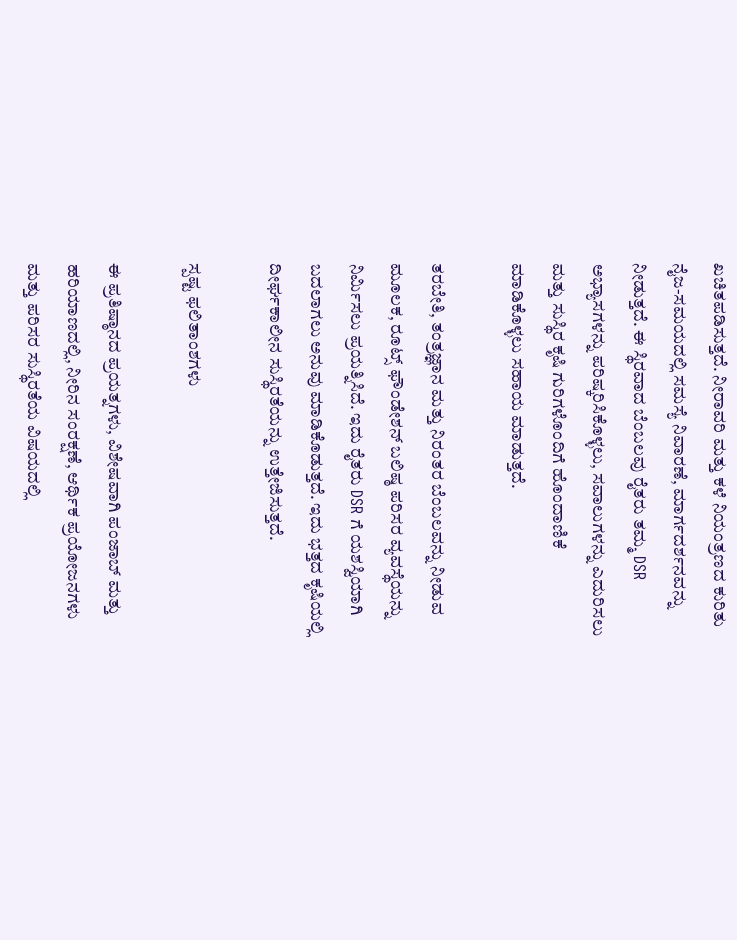ಖಚಿತಪಡಿಸುತ್ತದೆ. ನೀರಾವರಿ ಮತ್ತು ಕಳೆ ನಿಯಂತ್ರಣದ ಕುರಿತು ನೈಜ-ಸಮಯದಲ್ಲಿ ಸಮಸ್ಯೆ ನಿವಾರಣೆ, ಮಾರ್ಗದರ್ಶನವನ್ನು ನೀಡುತ್ತದೆ. ಈ ಸ್ಥಿರವಾದ ಬೆಂಬಲವು ರೈತರು ತಮ್ಮ DSR ಅಭ್ಯಾಸಗಳನ್ನು ಪರಿಷ್ಕರಿಸಿಕೊಳ್ಳಲು, ಸವಾಲುಗಳನ್ನು ಎದುರಿಸಲು ಮತ್ತು ಸುಸ್ಥಿರ ಕೃಷಿ ಗುರಿಗಳೊಂದಿಗೆ ಹೊಂದಾಣಿಕೆ ಮಾಡಿಕೊಳ್ಳಲು ಸಹಾಯ ಮಾಡುತ್ತದೆ.

ತರಬೇತಿ, ತಂತ್ರಜ್ಞಾನ ಮತ್ತು ನಿರಂತರ ಬೆಂಬಲವನ್ನು ನೀಡುವ ಮೂಲಕ, ರೂಟ್ಸ್ ಫೌಂಡೇಶನ್ ಬಲಿಷ್ಠ ಪರಿಸರ ವ್ಯವಸ್ಥೆಯನ್ನು ನಿರ್ಮಿಸಲು ಪ್ರಯತ್ನಿಸಿದೆ. ಇದು ರೈತರು DSR ಗೆ ಯಶಸ್ವಿಯಾಗಿ ಬದಲಾಗಲು ಅನುವು ಮಾಡಿಕೊಡುತ್ತದೆ. ಇದು ಭತ್ತದ ಕೃಷಿಯಲ್ಲಿ ದೀರ್ಘಕಾಲೀನ ಸುಸ್ಥಿರತೆಯನ್ನು ಉತ್ತೇಜಿಸುತ್ತದೆ.

ಸ್ಪಷ್ಟ ಫಲಿತಾಂಶಗಳು

ಈ ಪ್ರತಿಷ್ಠಾನದ ಪ್ರಯತ್ನಗಳು, ವಿಶೇಷವಾಗಿ ಪಂಜಾಬ್ ಮತ್ತು ಹರಿಯಾಣದಲ್ಲಿ, ನೀರಿನ ಸಂರಕ್ಷಣೆ, ಆರ್ಥಿಕ ಪ್ರಯೋಜನಗಳು ಮತ್ತು ಪರಿಸರ ಸುಸ್ಥಿರತೆಯ ವಿಷಯದಲ್ಲಿ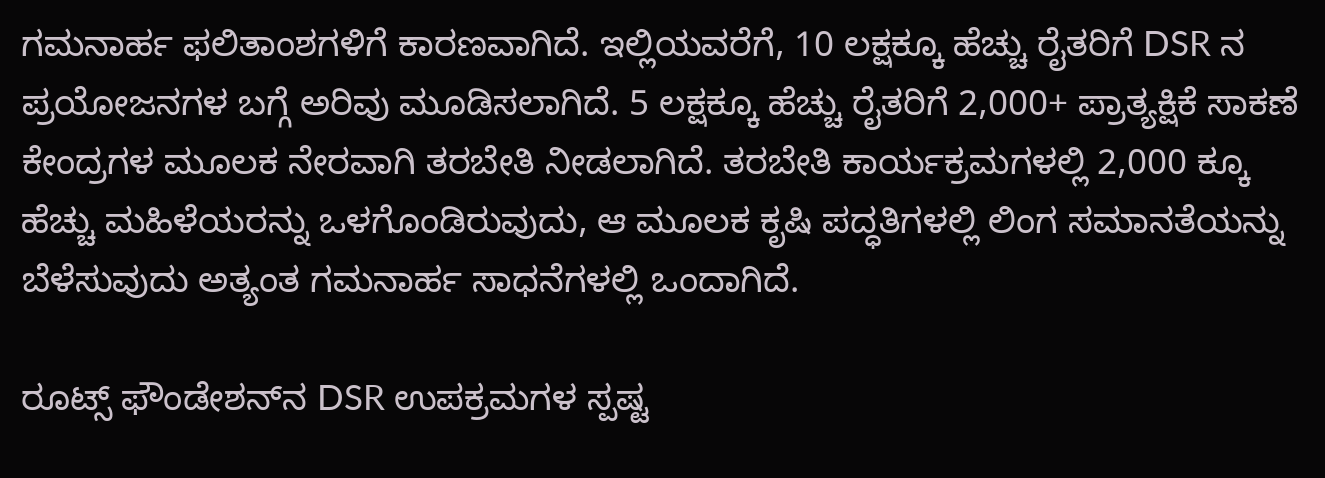ಗಮನಾರ್ಹ ಫಲಿತಾಂಶಗಳಿಗೆ ಕಾರಣವಾಗಿದೆ. ಇಲ್ಲಿಯವರೆಗೆ, 10 ಲಕ್ಷಕ್ಕೂ ಹೆಚ್ಚು ರೈತರಿಗೆ DSR ನ ಪ್ರಯೋಜನಗಳ ಬಗ್ಗೆ ಅರಿವು ಮೂಡಿಸಲಾಗಿದೆ. 5 ಲಕ್ಷಕ್ಕೂ ಹೆಚ್ಚು ರೈತರಿಗೆ 2,000+ ಪ್ರಾತ್ಯಕ್ಷಿಕೆ ಸಾಕಣೆ ಕೇಂದ್ರಗಳ ಮೂಲಕ ನೇರವಾಗಿ ತರಬೇತಿ ನೀಡಲಾಗಿದೆ. ತರಬೇತಿ ಕಾರ್ಯಕ್ರಮಗಳಲ್ಲಿ 2,000 ಕ್ಕೂ ಹೆಚ್ಚು ಮಹಿಳೆಯರನ್ನು ಒಳಗೊಂಡಿರುವುದು, ಆ ಮೂಲಕ ಕೃಷಿ ಪದ್ಧತಿಗಳಲ್ಲಿ ಲಿಂಗ ಸಮಾನತೆಯನ್ನು ಬೆಳೆಸುವುದು ಅತ್ಯಂತ ಗಮನಾರ್ಹ ಸಾಧನೆಗಳಲ್ಲಿ ಒಂದಾಗಿದೆ.

ರೂಟ್ಸ್ ಫೌಂಡೇಶನ್‌ನ DSR ಉಪಕ್ರಮಗಳ ಸ್ಪಷ್ಟ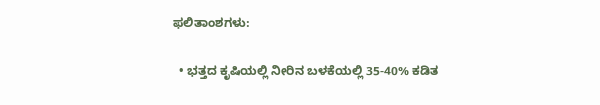ಫಲಿತಾಂಶಗಳು:

  • ಭತ್ತದ ಕೃಷಿಯಲ್ಲಿ ನೀರಿನ ಬಳಕೆಯಲ್ಲಿ 35-40% ಕಡಿತ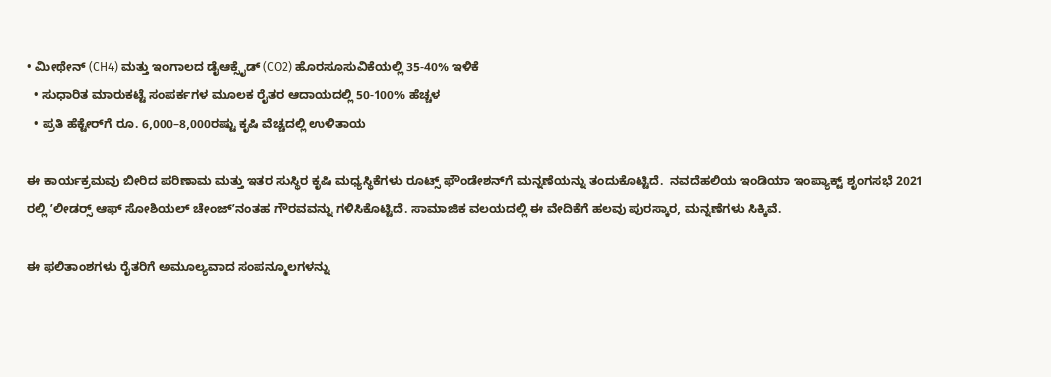• ಮೀಥೇನ್ (CH4) ಮತ್ತು ಇಂಗಾಲದ ಡೈಆಕ್ಸೈಡ್ (CO2) ಹೊರಸೂಸುವಿಕೆಯಲ್ಲಿ 35-40% ಇಳಿಕೆ
  • ಸುಧಾರಿತ ಮಾರುಕಟ್ಟೆ ಸಂಪರ್ಕಗಳ ಮೂಲಕ ರೈತರ ಆದಾಯದಲ್ಲಿ 50-100% ಹೆಚ್ಚಳ
  • ಪ್ರತಿ ಹೆಕ್ಟೇರ್‌ಗೆ ರೂ. 6,000–8,000ರಷ್ಟು ಕೃಷಿ ವೆಚ್ಚದಲ್ಲಿ ಉಳಿತಾಯ

ಈ ಕಾರ್ಯಕ್ರಮವು ಬೀರಿದ ಪರಿಣಾಮ ಮತ್ತು ಇತರ ಸುಸ್ಥಿರ ಕೃಷಿ ಮಧ್ಯಸ್ಥಿಕೆಗಳು ರೂಟ್ಸ್ ಫೌಂಡೇಶನ್‌ಗೆ ಮನ್ನಣೆಯನ್ನು ತಂದುಕೊಟ್ಟಿದೆ.  ನವದೆಹಲಿಯ ಇಂಡಿಯಾ ಇಂಪ್ಯಾಕ್ಟ್ ಶೃಂಗಸಭೆ 2021 ರಲ್ಲಿ ʼಲೀಡರ‍್ಸ್‌ ಆಫ್‌ ಸೋಶಿಯಲ್‌ ಚೇಂಜ್‌ʼನಂತಹ ಗೌರವವನ್ನು ಗಳಿಸಿಕೊಟ್ಟಿದೆ. ಸಾಮಾಜಿಕ ವಲಯದಲ್ಲಿ ಈ ವೇದಿಕೆಗೆ ಹಲವು ಪುರಸ್ಕಾರ, ಮನ್ನಣೆಗಳು ಸಿಕ್ಕಿವೆ.

ಈ ಫಲಿತಾಂಶಗಳು ರೈತರಿಗೆ ಅಮೂಲ್ಯವಾದ ಸಂಪನ್ಮೂಲಗಳನ್ನು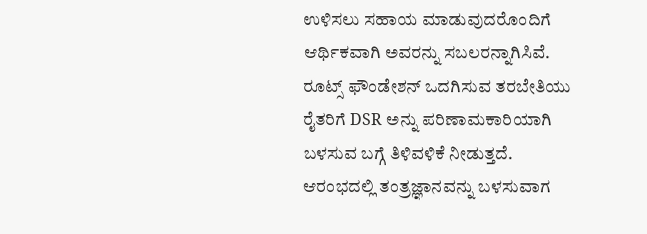ಉಳಿಸಲು ಸಹಾಯ ಮಾಡುವುದರೊಂದಿಗೆ ಆರ್ಥಿಕವಾಗಿ ಅವರನ್ನು ಸಬಲರನ್ನಾಗಿಸಿವೆ. ರೂಟ್ಸ್ ಫೌಂಡೇಶನ್ ಒದಗಿಸುವ ತರಬೇತಿಯು ರೈತರಿಗೆ DSR ಅನ್ನು ಪರಿಣಾಮಕಾರಿಯಾಗಿ ಬಳಸುವ ಬಗ್ಗೆ ತಿಳಿವಳಿಕೆ ನೀಡುತ್ತದೆ. ಆರಂಭದಲ್ಲಿ ತಂತ್ರಜ್ಞಾನವನ್ನು ಬಳಸುವಾಗ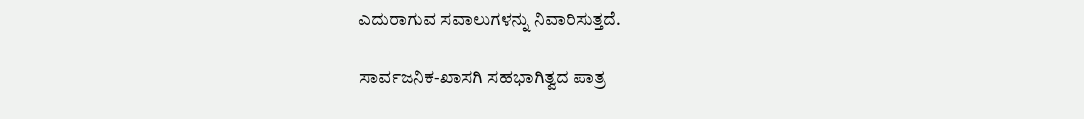ಎದುರಾಗುವ ಸವಾಲುಗಳನ್ನು ನಿವಾರಿಸುತ್ತದೆ.

ಸಾರ್ವಜನಿಕ-ಖಾಸಗಿ ಸಹಭಾಗಿತ್ವದ ಪಾತ್ರ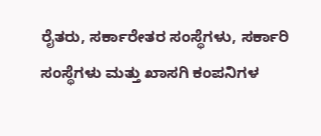ರೈತರು, ಸರ್ಕಾರೇತರ ಸಂಸ್ಥೆಗಳು, ಸರ್ಕಾರಿ ಸಂಸ್ಥೆಗಳು ಮತ್ತು ಖಾಸಗಿ ಕಂಪನಿಗಳ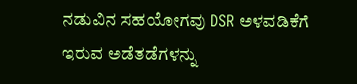ನಡುವಿನ ಸಹಯೋಗವು DSR ಅಳವಡಿಕೆಗೆ ಇರುವ ಅಡೆತಡೆಗಳನ್ನು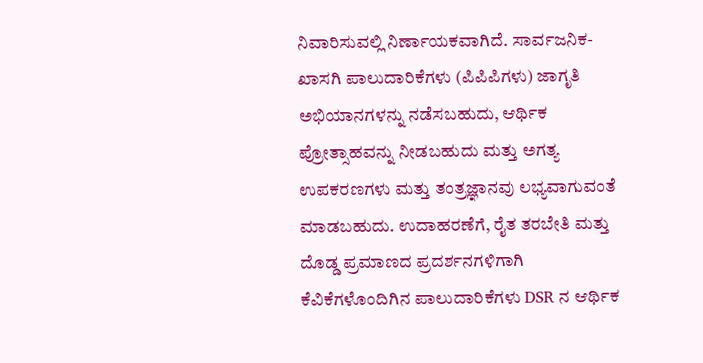ನಿವಾರಿಸುವಲ್ಲಿ ನಿರ್ಣಾಯಕವಾಗಿದೆ. ಸಾರ್ವಜನಿಕ-ಖಾಸಗಿ ಪಾಲುದಾರಿಕೆಗಳು (ಪಿಪಿಪಿಗಳು) ಜಾಗೃತಿ ಅಭಿಯಾನಗಳನ್ನು ನಡೆಸಬಹುದು, ಆರ್ಥಿಕ ಪ್ರೋತ್ಸಾಹವನ್ನು ನೀಡಬಹುದು ಮತ್ತು ಅಗತ್ಯ ಉಪಕರಣಗಳು ಮತ್ತು ತಂತ್ರಜ್ಞಾನವು ಲಭ್ಯವಾಗುವಂತೆ ಮಾಡಬಹುದು. ಉದಾಹರಣೆಗೆ, ರೈತ ತರಬೇತಿ ಮತ್ತು ದೊಡ್ಡ ಪ್ರಮಾಣದ ಪ್ರದರ್ಶನಗಳಿಗಾಗಿ ಕೆವಿಕೆಗಳೊಂದಿಗಿನ ಪಾಲುದಾರಿಕೆಗಳು DSR ನ ಆರ್ಥಿಕ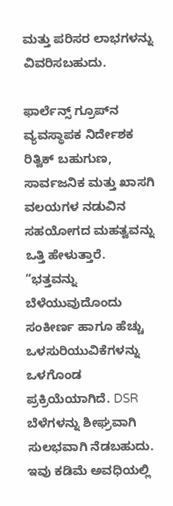ಮತ್ತು ಪರಿಸರ ಲಾಭಗಳನ್ನು ವಿವರಿಸಬಹುದು.

ಫಾರ್ಲೆನ್ಸ್ ಗ್ರೂಪ್‌ನ ವ್ಯವಸ್ಥಾಪಕ ನಿರ್ದೇಶಕ ರಿತ್ವಿಕ್ ಬಹುಗುಣ, ಸಾರ್ವಜನಿಕ ಮತ್ತು ಖಾಸಗಿ ವಲಯಗಳ ನಡುವಿನ ಸಹಯೋಗದ ಮಹತ್ವವನ್ನು ಒತ್ತಿ ಹೇಳುತ್ತಾರೆ. “ಭತ್ತವನ್ನು ಬೆಳೆಯುವುದೊಂದು ಸಂಕೀರ್ಣ ಹಾಗೂ ಹೆಚ್ಚು ಒಳಸುರಿಯುವಿಕೆಗಳನ್ನು ಒಳಗೊಂಡ ಪ್ರಕ್ರಿಯೆಯಾಗಿದೆ. DSR ಬೆಳೆಗಳನ್ನು ಶೀಘ್ರವಾಗಿ ಸುಲಭವಾಗಿ ನೆಡಬಹುದು. ಇವು ಕಡಿಮೆ ಅವಧಿಯಲ್ಲಿ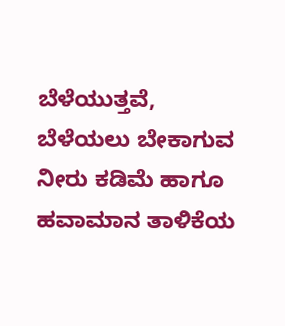ಬೆಳೆಯುತ್ತವೆ, ಬೆಳೆಯಲು ಬೇಕಾಗುವ ನೀರು ಕಡಿಮೆ ಹಾಗೂ ಹವಾಮಾನ ತಾಳಿಕೆಯ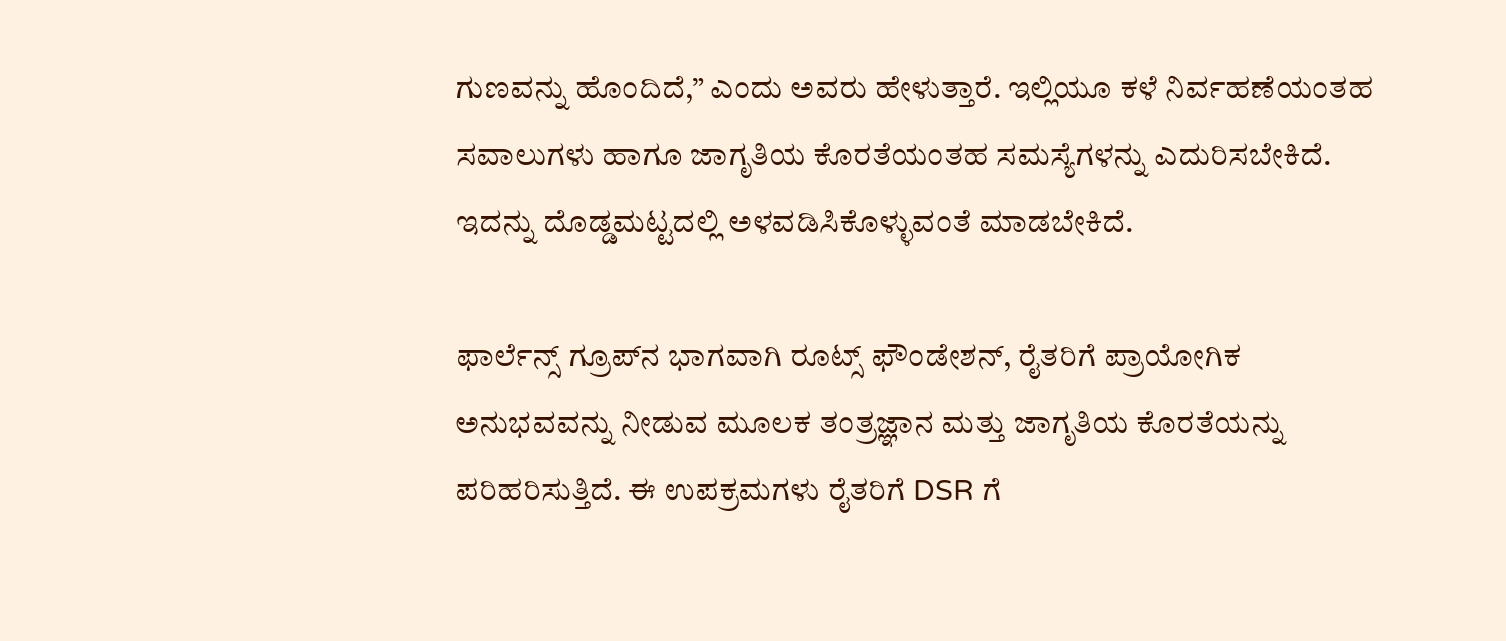ಗುಣವನ್ನು ಹೊಂದಿದೆ,” ಎಂದು ಅವರು ಹೇಳುತ್ತಾರೆ. ಇಲ್ಲಿಯೂ ಕಳೆ ನಿರ್ವಹಣೆಯಂತಹ ಸವಾಲುಗಳು ಹಾಗೂ ಜಾಗೃತಿಯ ಕೊರತೆಯಂತಹ ಸಮಸ್ಯೆಗಳನ್ನು ಎದುರಿಸಬೇಕಿದೆ. ಇದನ್ನು ದೊಡ್ಡಮಟ್ಟದಲ್ಲಿ ಅಳವಡಿಸಿಕೊಳ್ಳುವಂತೆ ಮಾಡಬೇಕಿದೆ.

ಫಾರ್ಲೆನ್ಸ್ ಗ್ರೂಪ್‌ನ ಭಾಗವಾಗಿ ರೂಟ್ಸ್ ಫೌಂಡೇಶನ್, ರೈತರಿಗೆ ಪ್ರಾಯೋಗಿಕ ಅನುಭವವನ್ನು ನೀಡುವ ಮೂಲಕ ತಂತ್ರಜ್ಞಾನ ಮತ್ತು ಜಾಗೃತಿಯ ಕೊರತೆಯನ್ನು ಪರಿಹರಿಸುತ್ತಿದೆ. ಈ ಉಪಕ್ರಮಗಳು ರೈತರಿಗೆ DSR ಗೆ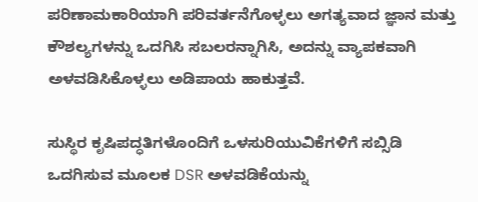ಪರಿಣಾಮಕಾರಿಯಾಗಿ ಪರಿವರ್ತನೆಗೊಳ್ಳಲು ಅಗತ್ಯವಾದ ಜ್ಞಾನ ಮತ್ತು ಕೌಶಲ್ಯಗಳನ್ನು ಒದಗಿಸಿ ಸಬಲರನ್ನಾಗಿಸಿ, ಅದನ್ನು ವ್ಯಾಪಕವಾಗಿ ಅಳವಡಿಸಿಕೊಳ್ಳಲು ಅಡಿಪಾಯ ಹಾಕುತ್ತವೆ.

ಸುಸ್ಥಿರ ಕೃಷಿಪದ್ಧತಿಗಳೊಂದಿಗೆ ಒಳಸುರಿಯುವಿಕೆಗಳಿಗೆ ಸಬ್ಸಿಡಿ ಒದಗಿಸುವ ಮೂಲಕ DSR ಅಳವಡಿಕೆಯನ್ನು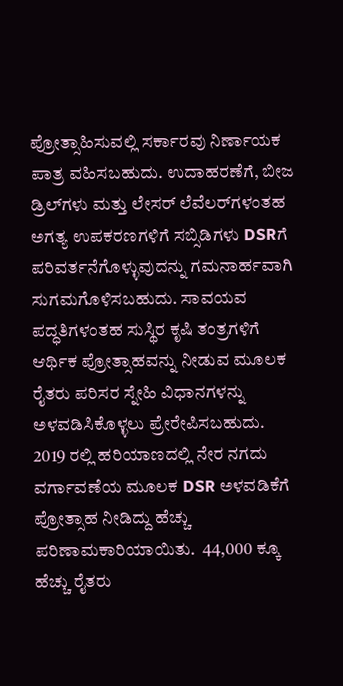ಪ್ರೋತ್ಸಾಹಿಸುವಲ್ಲಿ ಸರ್ಕಾರವು ನಿರ್ಣಾಯಕ ಪಾತ್ರ ವಹಿಸಬಹುದು. ಉದಾಹರಣೆಗೆ, ಬೀಜ ಡ್ರಿಲ್‌ಗಳು ಮತ್ತು ಲೇಸರ್ ಲೆವೆಲರ್‌ಗಳಂತಹ ಅಗತ್ಯ ಉಪಕರಣಗಳಿಗೆ ಸಬ್ಸಿಡಿಗಳು DSRಗೆ ಪರಿವರ್ತನೆಗೊಳ್ಳುವುದನ್ನು ಗಮನಾರ್ಹವಾಗಿ ಸುಗಮಗೊಳಿಸಬಹುದು. ಸಾವಯವ ಪದ್ಧತಿಗಳಂತಹ ಸುಸ್ಥಿರ ಕೃಷಿ ತಂತ್ರಗಳಿಗೆ ಆರ್ಥಿಕ ಪ್ರೋತ್ಸಾಹವನ್ನು ನೀಡುವ ಮೂಲಕ ರೈತರು ಪರಿಸರ ಸ್ನೇಹಿ ವಿಧಾನಗಳನ್ನು ಅಳವಡಿಸಿಕೊಳ್ಳಲು ಪ್ರೇರೇಪಿಸಬಹುದು. 2019 ರಲ್ಲಿ ಹರಿಯಾಣದಲ್ಲಿ ನೇರ ನಗದು ವರ್ಗಾವಣೆಯ ಮೂಲಕ DSR ಅಳವಡಿಕೆಗೆ ಪ್ರೋತ್ಸಾಹ ನೀಡಿದ್ದು ಹೆಚ್ಚು ಪರಿಣಾಮಕಾರಿಯಾಯಿತು.  44,000 ಕ್ಕೂ ಹೆಚ್ಚು ರೈತರು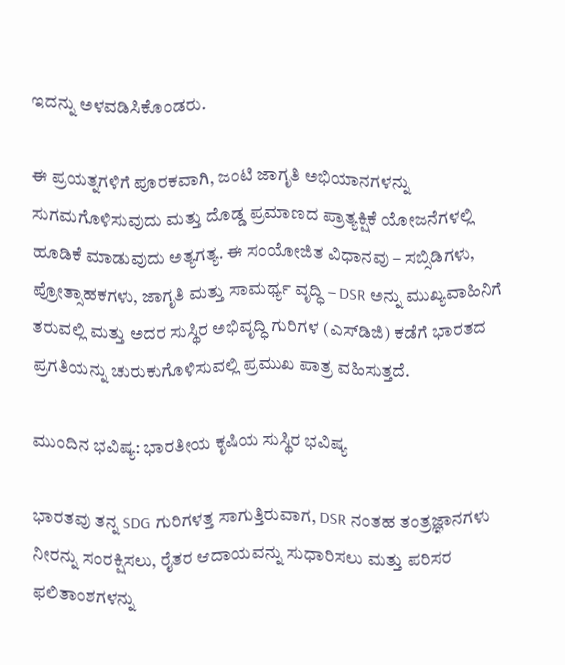ಇದನ್ನು ಅಳವಡಿಸಿಕೊಂಡರು.

ಈ ಪ್ರಯತ್ನಗಳಿಗೆ ಪೂರಕವಾಗಿ, ಜಂಟಿ ಜಾಗೃತಿ ಅಭಿಯಾನಗಳನ್ನು ಸುಗಮಗೊಳಿಸುವುದು ಮತ್ತು ದೊಡ್ಡ ಪ್ರಮಾಣದ ಪ್ರಾತ್ಯಕ್ಷಿಕೆ ಯೋಜನೆಗಳಲ್ಲಿ ಹೂಡಿಕೆ ಮಾಡುವುದು ಅತ್ಯಗತ್ಯ. ಈ ಸಂಯೋಜಿತ ವಿಧಾನವು – ಸಬ್ಸಿಡಿಗಳು, ಪ್ರೋತ್ಸಾಹಕಗಳು, ಜಾಗೃತಿ ಮತ್ತು ಸಾಮರ್ಥ್ಯ ವೃದ್ಧಿ – DSR ಅನ್ನು ಮುಖ್ಯವಾಹಿನಿಗೆ ತರುವಲ್ಲಿ ಮತ್ತು ಅದರ ಸುಸ್ಥಿರ ಅಭಿವೃದ್ಧಿ ಗುರಿಗಳ (ಎಸ್‌ಡಿಜಿ) ಕಡೆಗೆ ಭಾರತದ ಪ್ರಗತಿಯನ್ನು ಚುರುಕುಗೊಳಿಸುವಲ್ಲಿ ಪ್ರಮುಖ ಪಾತ್ರ ವಹಿಸುತ್ತದೆ.

ಮುಂದಿನ ಭವಿಷ್ಯ: ಭಾರತೀಯ ಕೃಷಿಯ ಸುಸ್ಥಿರ ಭವಿಷ್ಯ

ಭಾರತವು ತನ್ನ SDG ಗುರಿಗಳತ್ತ ಸಾಗುತ್ತಿರುವಾಗ, DSR ನಂತಹ ತಂತ್ರಜ್ಞಾನಗಳು ನೀರನ್ನು ಸಂರಕ್ಷಿಸಲು, ರೈತರ ಆದಾಯವನ್ನು ಸುಧಾರಿಸಲು ಮತ್ತು ಪರಿಸರ ಫಲಿತಾಂಶಗಳನ್ನು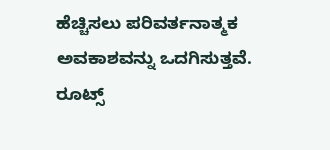ಹೆಚ್ಚಿಸಲು ಪರಿವರ್ತನಾತ್ಮಕ ಅವಕಾಶವನ್ನು ಒದಗಿಸುತ್ತವೆ. ರೂಟ್ಸ್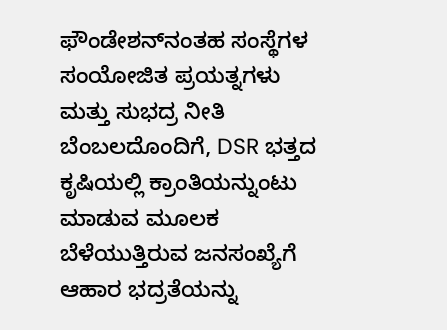ಫೌಂಡೇಶನ್‌ನಂತಹ ಸಂಸ್ಥೆಗಳ ಸಂಯೋಜಿತ ಪ್ರಯತ್ನಗಳು ಮತ್ತು ಸುಭದ್ರ ನೀತಿ ಬೆಂಬಲದೊಂದಿಗೆ, DSR ಭತ್ತದ ಕೃಷಿಯಲ್ಲಿ ಕ್ರಾಂತಿಯನ್ನುಂಟು ಮಾಡುವ ಮೂಲಕ ಬೆಳೆಯುತ್ತಿರುವ ಜನಸಂಖ್ಯೆಗೆ ಆಹಾರ ಭದ್ರತೆಯನ್ನು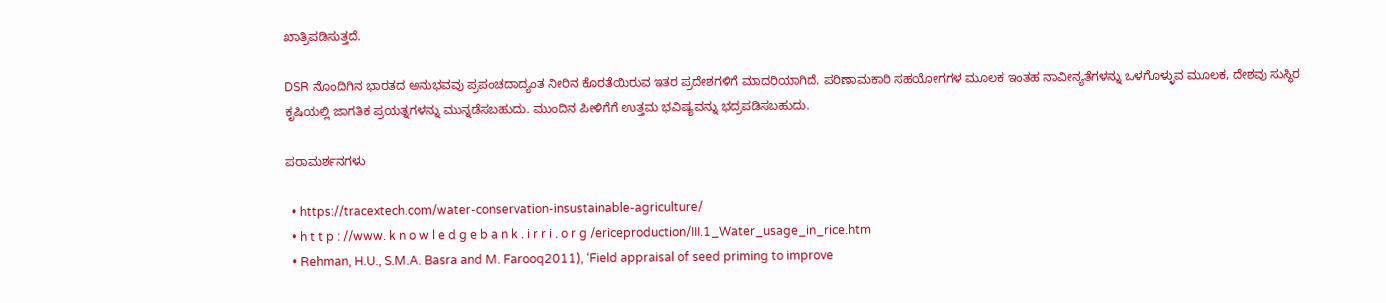ಖಾತ್ರಿಪಡಿಸುತ್ತದೆ.

DSR ನೊಂದಿಗಿನ ಭಾರತದ ಅನುಭವವು ಪ್ರಪಂಚದಾದ್ಯಂತ ನೀರಿನ ಕೊರತೆಯಿರುವ ಇತರ ಪ್ರದೇಶಗಳಿಗೆ ಮಾದರಿಯಾಗಿದೆ. ಪರಿಣಾಮಕಾರಿ ಸಹಯೋಗಗಳ ಮೂಲಕ ಇಂತಹ ನಾವೀನ್ಯತೆಗಳನ್ನು ಒಳಗೊಳ್ಳುವ ಮೂಲಕ, ದೇಶವು ಸುಸ್ಥಿರ ಕೃಷಿಯಲ್ಲಿ ಜಾಗತಿಕ ಪ್ರಯತ್ನಗಳನ್ನು ಮುನ್ನಡೆಸಬಹುದು. ಮುಂದಿನ ಪೀಳಿಗೆಗೆ ಉತ್ತಮ ಭವಿಷ್ಯವನ್ನು ಭದ್ರಪಡಿಸಬಹುದು.

ಪರಾಮರ್ಶನಗಳು

  • https://tracextech.com/water-conservation-insustainable-agriculture/
  • h t t p : //www. k n o w l e d g e b a n k . i r r i . o r g /ericeproduction/III.1_Water_usage_in_rice.htm
  • Rehman, H.U., S.M.A. Basra and M. Farooq2011), ‘Field appraisal of seed priming to improve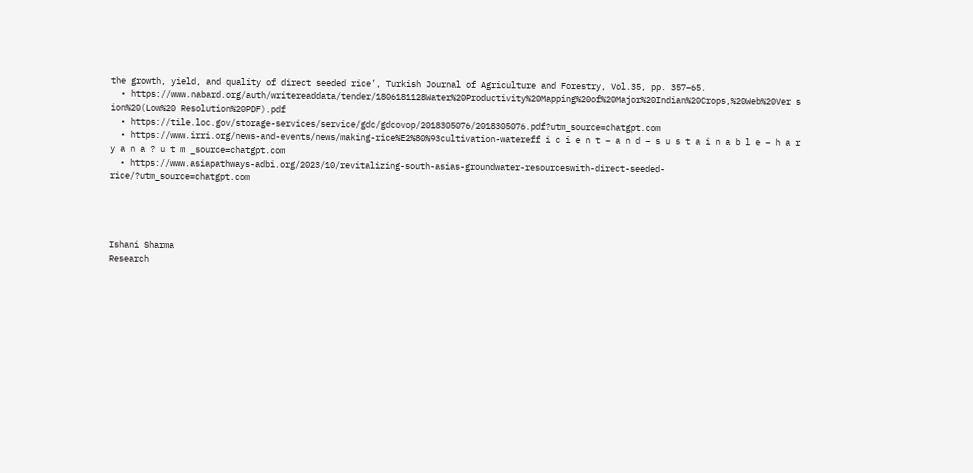the growth, yield, and quality of direct seeded rice’, Turkish Journal of Agriculture and Forestry, Vol.35, pp. 357–65.
  • https://www.nabard.org/auth/writereaddata/tender/1806181128Water%20Productivity%20Mapping%20of%20Major%20Indian%20Crops,%20Web%20Ver s ion%20(Low%20 Resolution%20PDF).pdf
  • https://tile.loc.gov/storage-services/service/gdc/gdcovop/2018305076/2018305076.pdf?utm_source=chatgpt.com
  • https://www.irri.org/news-and-events/news/making-rice%E2%80%93cultivation-watereff i c i e n t – a n d – s u s t a i n a b l e – h a r y a n a ? u t m _source=chatgpt.com
  • https://www.asiapathways-adbi.org/2023/10/revitalizing-south-asias-groundwater-resourceswith-direct-seeded-rice/?utm_source=chatgpt.com




Ishani Sharma
Research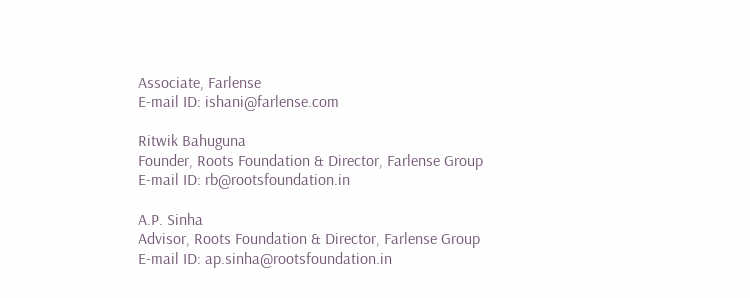Associate, Farlense
E-mail ID: ishani@farlense.com

Ritwik Bahuguna
Founder, Roots Foundation & Director, Farlense Group
E-mail ID: rb@rootsfoundation.in

A.P. Sinha
Advisor, Roots Foundation & Director, Farlense Group
E-mail ID: ap.sinha@rootsfoundation.in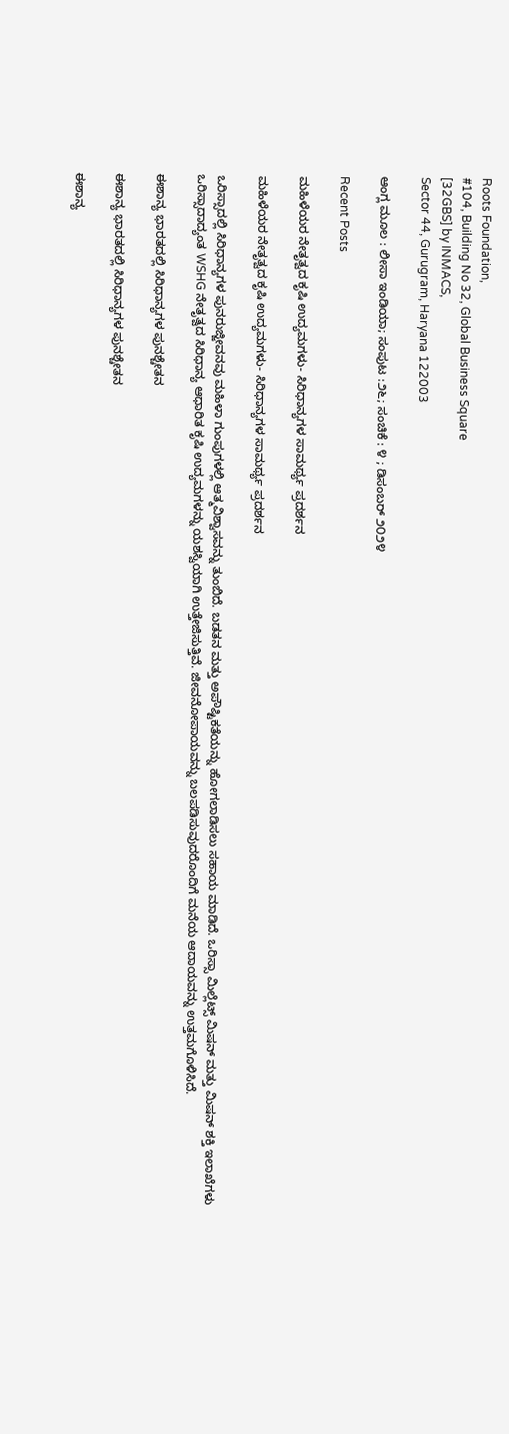Roots Foundation,
#104, Building No 32, Global Business Square
[32GBS] by INMACS,
Sector 44, Gurugram, Haryana 122003

ಆಂಗ್ಲ ಮೂಲ : ಲೀಸಾ ಇಂಡಿಯಾ; ಸಂಪುಟ :೨೬; ಸಂಚಿಕೆ : ೪ ; ಡಿಸಂಬರ್‌ ೨೦‌೨೪

Recent Posts

ಮಹಿಳೆಯರ ನೇತೃತ್ವದ ಕೃಷಿ ಉದ್ಯಮಗಳು- ಸಿರಿಧಾನ್ಯಗಳ ಸಾಮರ್ಥ್ಯ ಪ್ರದರ್ಶನ

ಮಹಿಳೆಯರ ನೇತೃತ್ವದ ಕೃಷಿ ಉದ್ಯಮಗಳು- ಸಿರಿಧಾನ್ಯಗಳ ಸಾಮರ್ಥ್ಯ ಪ್ರದರ್ಶನ

ಒರಿಸ್ಸಾದಲ್ಲಿ ಸಿರಿಧಾನ್ಯಗಳ ಪುನರುಜ್ಜೀವನವು ಮಹಿಳಾ ಗುಂಪುಗಳಲ್ಲಿ ಆತ್ಮವಿಶ್ವಾಸವನ್ನು ತುಂಬಿದೆ. ಬಡತನ ಮತ್ತು ಅಪೌಷ್ಟಿಕತೆಯನ್ನು ಹೋಗಲಾಡಿಸಲು ಸಹಾಯ ಮಾಡಿದೆ. ಒರಿಸ್ಸಾ ಮಿಲ್ಲೆಟ್ಸ್ ಮಿಷನ್ ಮತ್ತು ಮಿಷನ್ ಶಕ್ತಿ ಇಲಾಖೆಗಳು ಒರಿಸ್ಸಾದಾದ್ಯಂತ WSHG ನೇತೃತ್ವದ ಸಿರಿಧಾನ್ಯ ಆಧಾರಿತ ಕೃಷಿ ಉದ್ಯಮಗಳನ್ನು ಯಶಸ್ವಿಯಾಗಿ ಉತ್ತೇಜಿಸುತ್ತಿವೆ. ಜೀವನೋಪಾಯವನ್ನು ಬಲಪಡಿಸುವುದರೊಂದಿಗೆ ಮನೆಯ ಆದಾಯವನ್ನು ಉತ್ತಮಗೊಳಿಸಿದೆ.

ಈಶಾನ್ಯ ಭಾರತದಲ್ಲಿ ಸಿರಿಧಾನ್ಯಗಳ ಪುನಶ್ಚೇತನ

ಈಶಾನ್ಯ ಭಾರತದಲ್ಲಿ ಸಿರಿಧಾನ್ಯಗಳ ಪುನಶ್ಚೇತನ

ಈಶಾನ್ಯ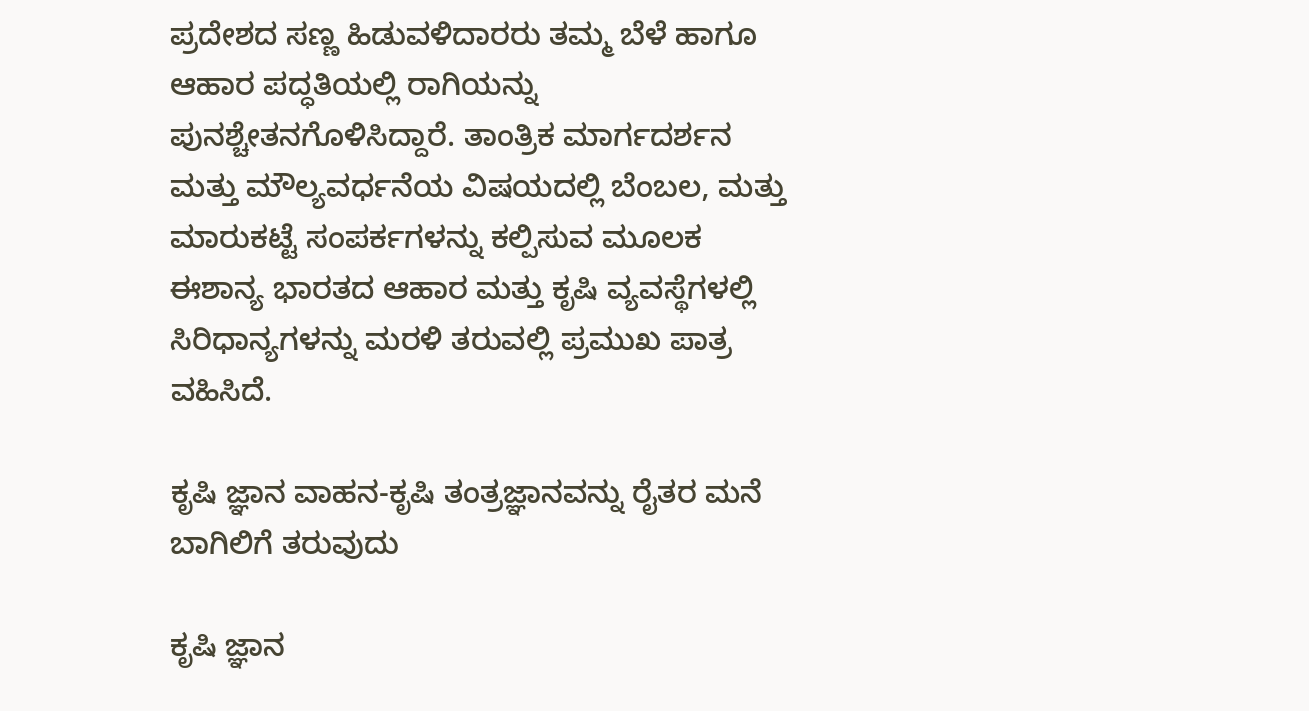ಪ್ರದೇಶದ ಸಣ್ಣ ಹಿಡುವಳಿದಾರರು ತಮ್ಮ ಬೆಳೆ ಹಾಗೂ ಆಹಾರ ಪದ್ಧತಿಯಲ್ಲಿ ರಾಗಿಯನ್ನು ಪುನಶ್ಚೇತನಗೊಳಿಸಿದ್ದಾರೆ. ತಾಂತ್ರಿಕ ಮಾರ್ಗದರ್ಶನ ಮತ್ತು ಮೌಲ್ಯವರ್ಧನೆಯ ವಿಷಯದಲ್ಲಿ ಬೆಂಬಲ, ಮತ್ತು ಮಾರುಕಟ್ಟೆ ಸಂಪರ್ಕಗಳನ್ನು ಕಲ್ಪಿಸುವ ಮೂಲಕ ಈಶಾನ್ಯ ಭಾರತದ ಆಹಾರ ಮತ್ತು ಕೃಷಿ ವ್ಯವಸ್ಥೆಗಳಲ್ಲಿ ಸಿರಿಧಾನ್ಯಗಳನ್ನು ಮರಳಿ ತರುವಲ್ಲಿ ಪ್ರಮುಖ ಪಾತ್ರ ವಹಿಸಿದೆ.

ಕೃಷಿ ಜ್ಞಾನ ವಾಹನ-ಕೃಷಿ ತಂತ್ರಜ್ಞಾನವನ್ನು ರೈತರ ಮನೆ ಬಾಗಿಲಿಗೆ ತರುವುದು

ಕೃಷಿ ಜ್ಞಾನ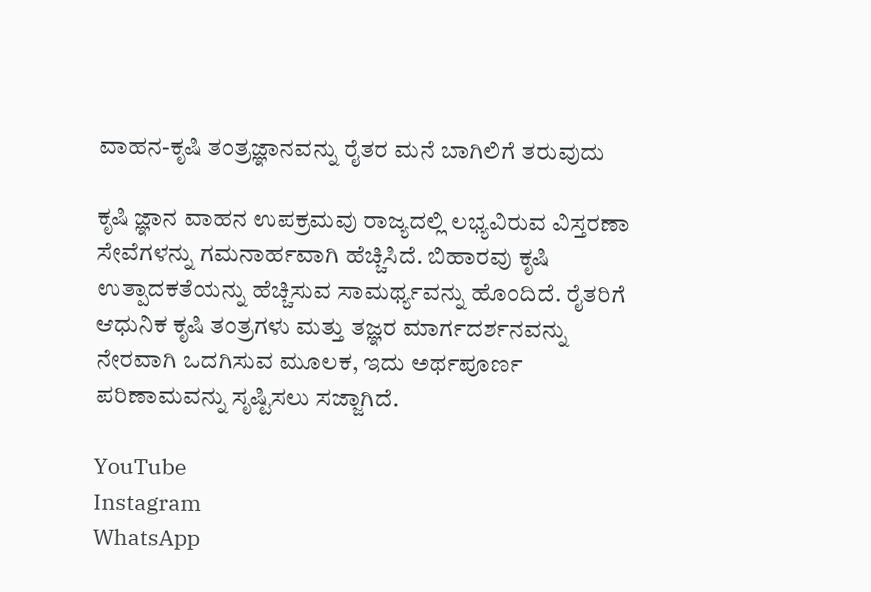ವಾಹನ-ಕೃಷಿ ತಂತ್ರಜ್ಞಾನವನ್ನು ರೈತರ ಮನೆ ಬಾಗಿಲಿಗೆ ತರುವುದು

ಕೃಷಿ ಜ್ಞಾನ ವಾಹನ ಉಪಕ್ರಮವು ರಾಜ್ಯದಲ್ಲಿ ಲಭ್ಯವಿರುವ ವಿಸ್ತರಣಾ ಸೇವೆಗಳನ್ನು ಗಮನಾರ್ಹವಾಗಿ ಹೆಚ್ಚಿಸಿದೆ. ಬಿಹಾರವು ಕೃಷಿ ಉತ್ಪಾದಕತೆಯನ್ನು ಹೆಚ್ಚಿಸುವ ಸಾಮರ್ಥ್ಯವನ್ನು ಹೊಂದಿದೆ. ರೈತರಿಗೆ ಆಧುನಿಕ ಕೃಷಿ ತಂತ್ರಗಳು ಮತ್ತು ತಜ್ಞರ ಮಾರ್ಗದರ್ಶನವನ್ನು ನೇರವಾಗಿ ಒದಗಿಸುವ ಮೂಲಕ, ಇದು ಅರ್ಥಪೂರ್ಣ ಪರಿಣಾಮವನ್ನು ಸೃಷ್ಟಿಸಲು ಸಜ್ಜಾಗಿದೆ.

YouTube
Instagram
WhatsApp